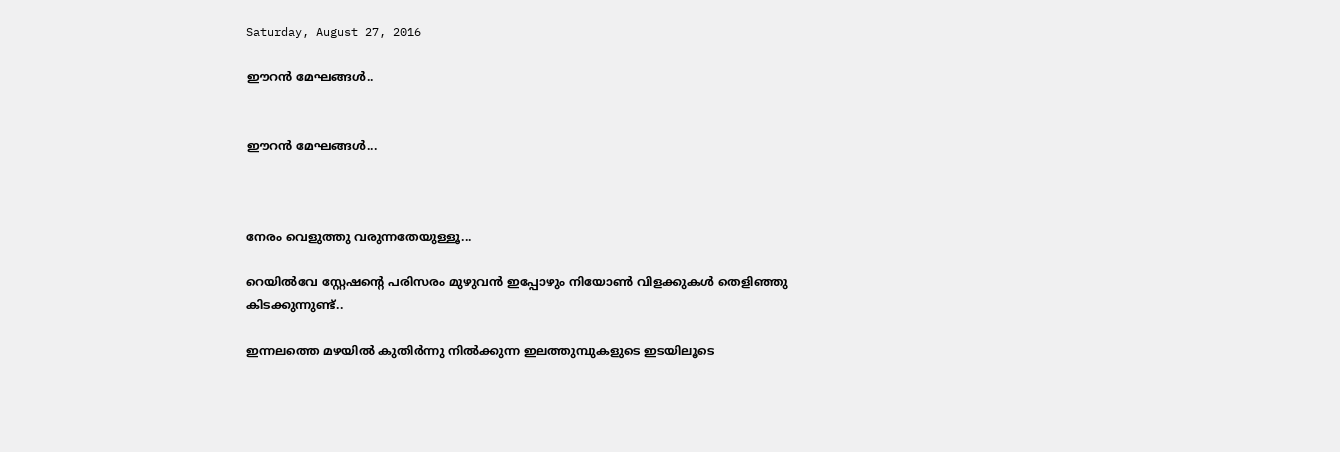Saturday, August 27, 2016

ഈറന്‍ മേഘങ്ങള്‍..


ഈറന്‍ മേഘങ്ങള്‍...



നേരം വെളുത്തു വരുന്നതേയുള്ളൂ...

റെയില്‍വേ സ്റ്റേഷന്‍റെ പരിസരം മുഴുവന്‍ ഇപ്പോഴും നിയോണ്‍ വിളക്കുകള്‍ തെളിഞ്ഞു കിടക്കുന്നുണ്ട്..

ഇന്നലത്തെ മഴയില്‍ കുതിര്‍ന്നു നില്‍ക്കുന്ന ഇലത്തുമ്പുകളുടെ ഇടയിലൂടെ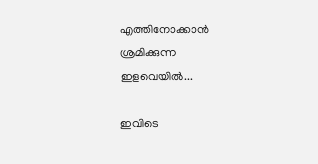എത്തിനോക്കാന്‍ ശ്രമിക്കുന്ന ഇളവെയില്‍...

ഇവിടെ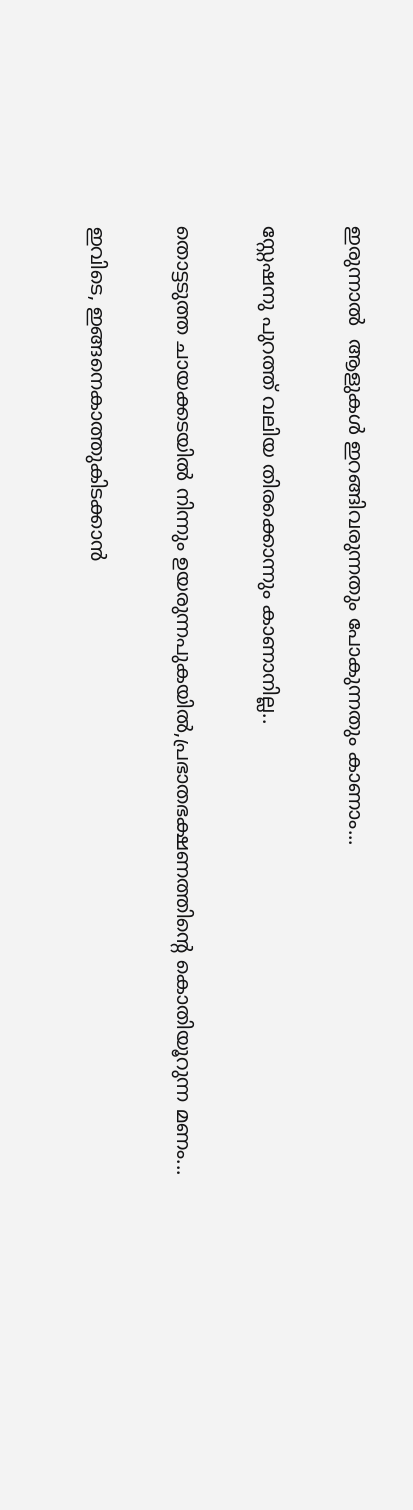ഇരുന്നാല്‍  ആളുകള്‍ ഇറങ്ങിവരുന്നതും പോകുന്നതും കാണാം...

സ്റ്റേഷനു പുറത്ത് വലിയ തിരക്കൊന്നും കാണാനില്ല..

തൊട്ടടുത്ത ചായക്കടയില്‍ നിന്നും ഉയരുന്നപുകയില്‍,പ്രഭാതഭക്ഷണത്തിന്‍റെ കൊതിയൂറുന്ന മണം...

ഇവിടെ, ഇങ്ങനെകാത്തുകിടക്കാന്‍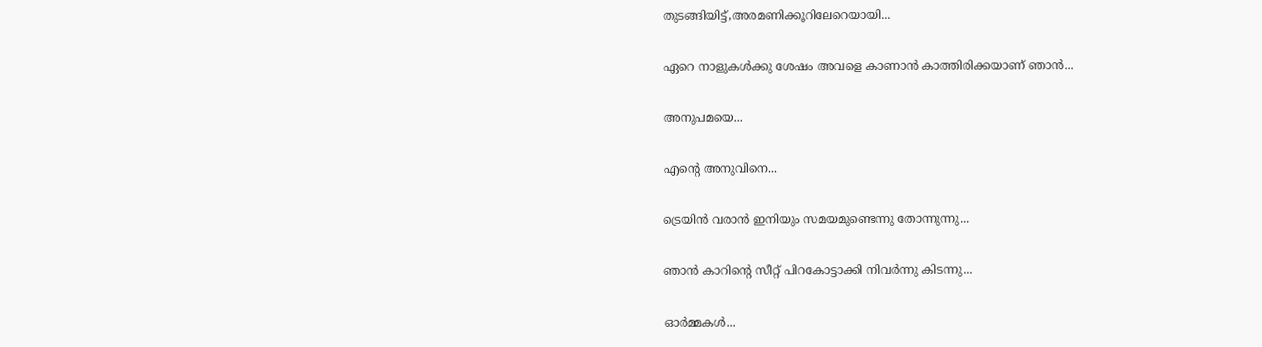തുടങ്ങിയിട്ട്,അരമണിക്കൂറിലേറെയായി...

ഏറെ നാളുകള്‍ക്കു ശേഷം അവളെ കാണാന്‍ കാത്തിരിക്കയാണ് ഞാന്‍...

അനുപമയെ...

എന്‍റെ അനുവിനെ...

ട്രെയിന്‍ വരാന്‍ ഇനിയും സമയമുണ്ടെന്നു തോന്നുന്നു...

ഞാന്‍ കാറിന്‍റെ സീറ്റ് പിറകോട്ടാക്കി നിവര്‍ന്നു കിടന്നു...

ഓര്‍മ്മകള്‍...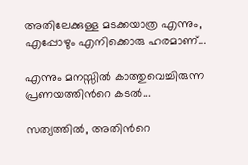അതിലേക്കുള്ള മടക്കയാത്ര എന്നും, എപ്പോഴും എനിക്കൊരു ഹരമാണ്...

എന്നും മനസ്സില്‍ കാത്തുവെച്ചിരുന്ന പ്രണയത്തിന്‍റെ കടല്‍...

സത്യത്തില്‍, അതിന്‍റെ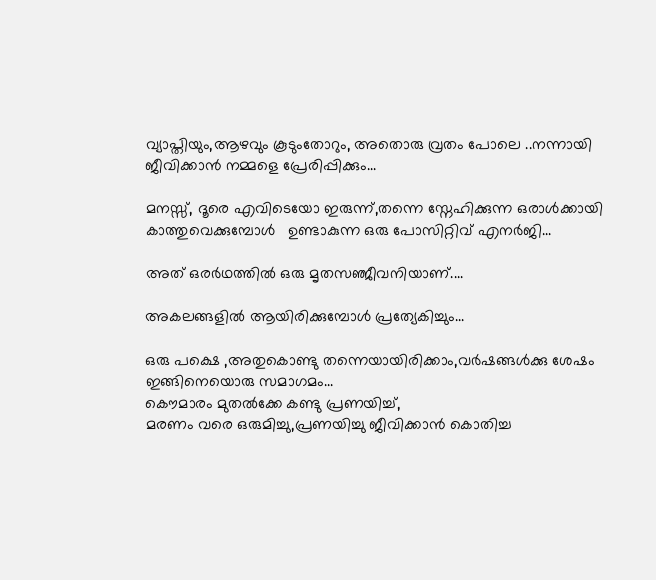വ്യാപ്തിയും,ആഴവും കൂടുംതോറും, അതൊരു വ്രതം പോലെ ..നന്നായി ജീവിക്കാന്‍ നമ്മളെ പ്രേരിപ്പിക്കും...

മനസ്സ്, ദൂരെ എവിടെയോ ഇരുന്ന്,തന്നെ സ്നേഹിക്കുന്ന ഒരാള്‍ക്കായി കാത്തുവെക്കുമ്പോള്‍   ഉണ്ടാകുന്ന ഒരു പോസിറ്റിവ് എനര്‍ജി...

അത് ഒരര്‍ഥത്തില്‍ ഒരു മൃതസഞ്ജീവനിയാണ്....

അകലങ്ങളില്‍ ആയിരിക്കുമ്പോള്‍ പ്രത്യേകിച്ചും...

ഒരു പക്ഷെ ,അതുകൊണ്ടു തന്നെയായിരിക്കാം,വര്‍ഷങ്ങള്‍ക്കു ശേഷം ഇങ്ങിനെയൊരു സമാഗമം...
കൌമാരം മുതല്‍ക്കേ കണ്ടു പ്രണയിച്ച്,
മരണം വരെ ഒരുമിച്ചു,പ്രണയിച്ചു ജീവിക്കാന്‍ കൊതിച്ച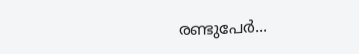രണ്ടുപേര്‍...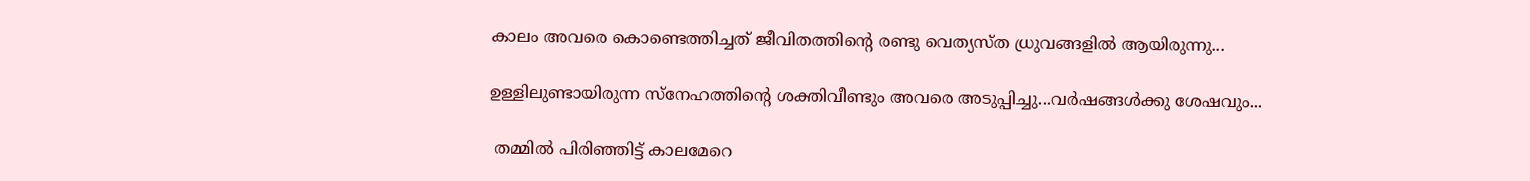കാലം അവരെ കൊണ്ടെത്തിച്ചത് ജീവിതത്തിന്‍റെ രണ്ടു വെത്യസ്ത ധ്രുവങ്ങളില്‍ ആയിരുന്നു...

ഉള്ളിലുണ്ടായിരുന്ന സ്നേഹത്തിന്‍റെ ശക്തിവീണ്ടും അവരെ അടുപ്പിച്ചു...വര്‍ഷങ്ങള്‍ക്കു ശേഷവും...

 തമ്മില്‍ പിരിഞ്ഞിട്ട് കാലമേറെ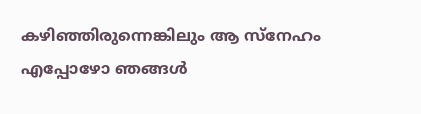കഴിഞ്ഞിരുന്നെങ്കിലും ആ സ്നേഹം എപ്പോഴോ ഞങ്ങള്‍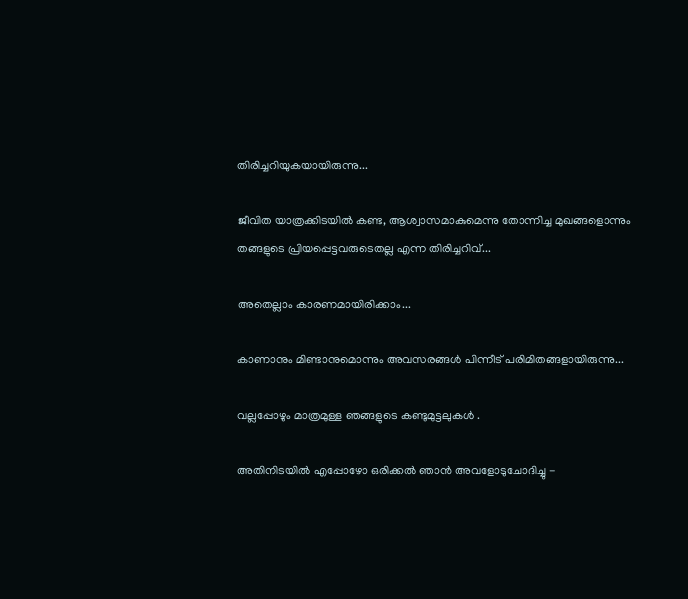തിരിച്ചറിയുകയായിരുന്നു...

ജീവിത യാത്രക്കിടയില്‍ കണ്ട, ആശ്വാസമാകുമെന്നു തോന്നിച്ച മുഖങ്ങളൊന്നും തങ്ങളുടെ പ്രിയപ്പെട്ടവരുടെതല്ല എന്ന തിരിച്ചറിവ്...

അതെല്ലാം കാരണമായിരിക്കാം...

കാണാനും മിണ്ടാനുമൊന്നും അവസരങ്ങള്‍ പിന്നീട് പരിമിതങ്ങളായിരുന്നു...

വല്ലപ്പോഴും മാത്രമുള്ള ഞങ്ങളുടെ കണ്ടുമുട്ടലുകള്‍ .

അതിനിടയില്‍ എപ്പോഴോ ഒരിക്കല്‍ ഞാന്‍ അവളോടുചോദിച്ചു -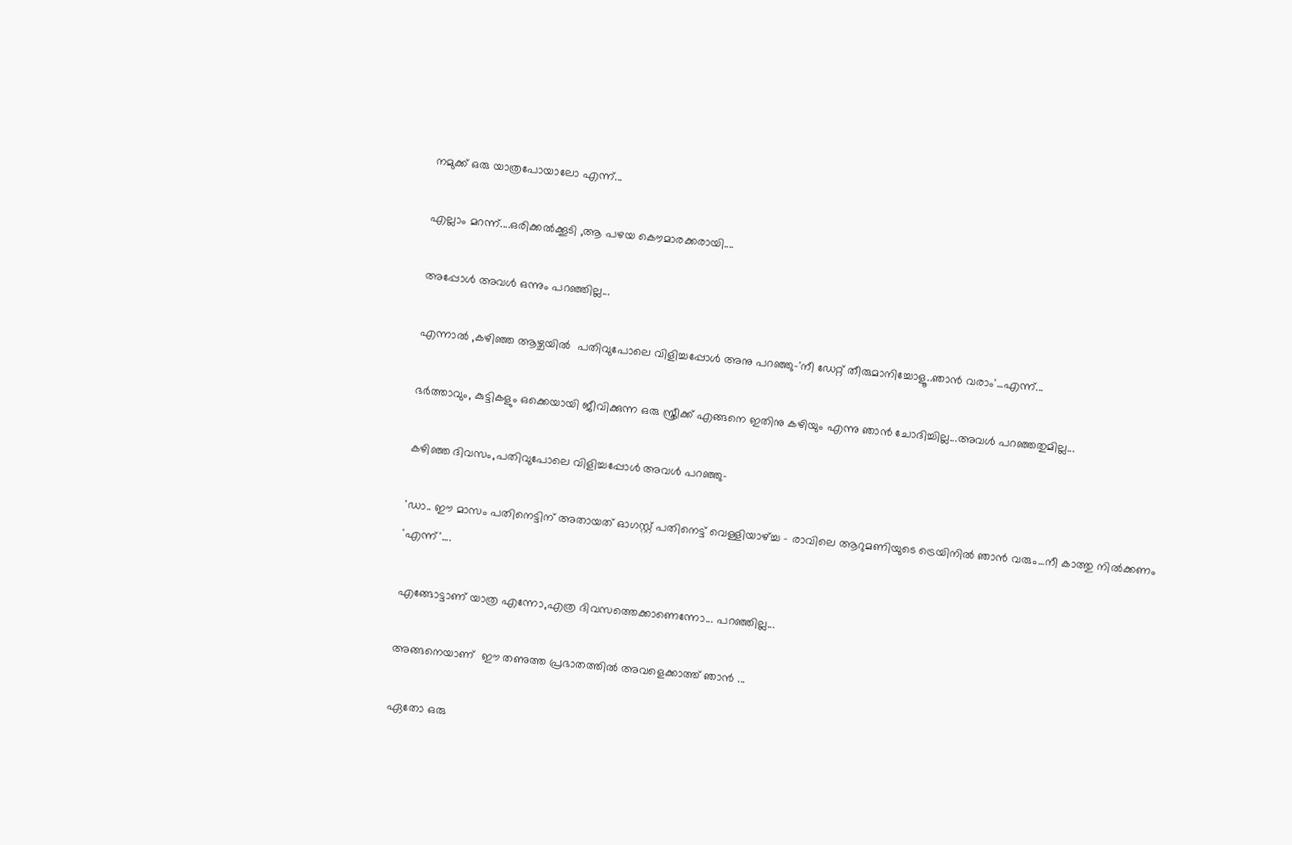നമുക്ക് ഒരു യാത്രപോയാലോ എന്ന്...

എല്ലാം മറന്ന്....ഒരിക്കല്‍ക്കൂടി ,ആ പഴയ കൌമാരക്കരായി....

അപ്പോള്‍ അവള്‍ ഒന്നും പറഞ്ഞില്ല...

എന്നാല്‍ ,കഴിഞ്ഞ ആഴ്ചയില്‍  പതിവുപോലെ വിളിച്ചപ്പോള്‍ അനു പറഞ്ഞു-'നീ ഡേറ്റ് തീരുമാനിച്ചോളൂ..ഞാന്‍ വരാം'...എന്ന്...

ഭര്‍ത്താവും, കുട്ടികളും ഒക്കെയായി ജീവിക്കുന്ന ഒരു സ്ത്രീക്ക് എങ്ങനെ ഇതിനു കഴിയും എന്നു ഞാന്‍ ചോദിച്ചില്ല...അവള്‍ പറഞ്ഞതുമില്ല...

കഴിഞ്ഞ ദിവസം,പതിവുപോലെ വിളിച്ചപ്പോള്‍ അവള്‍ പറഞ്ഞു-

'ഡാ.. ഈ മാസം പതിനെട്ടിന് അതായത് ഓഗസ്റ്റ് പതിനെട്ട് വെള്ളിയാഴ്ച്ച - രാവിലെ ആറുമണിയുടെ ട്രെയിനില്‍ ഞാന്‍ വരും...നീ കാത്തു നില്‍ക്കണം 'എന്ന്'....

എങ്ങോട്ടാണ് യാത്ര എന്നോ,എത്ര ദിവസത്തെക്കാണെന്നോ... പറഞ്ഞില്ല...

അങ്ങനെയാണ്  ഈ തണുത്ത പ്രഭാതത്തില്‍ അവളെക്കാത്ത് ഞാന്‍ ...

ഏതോ ഒരു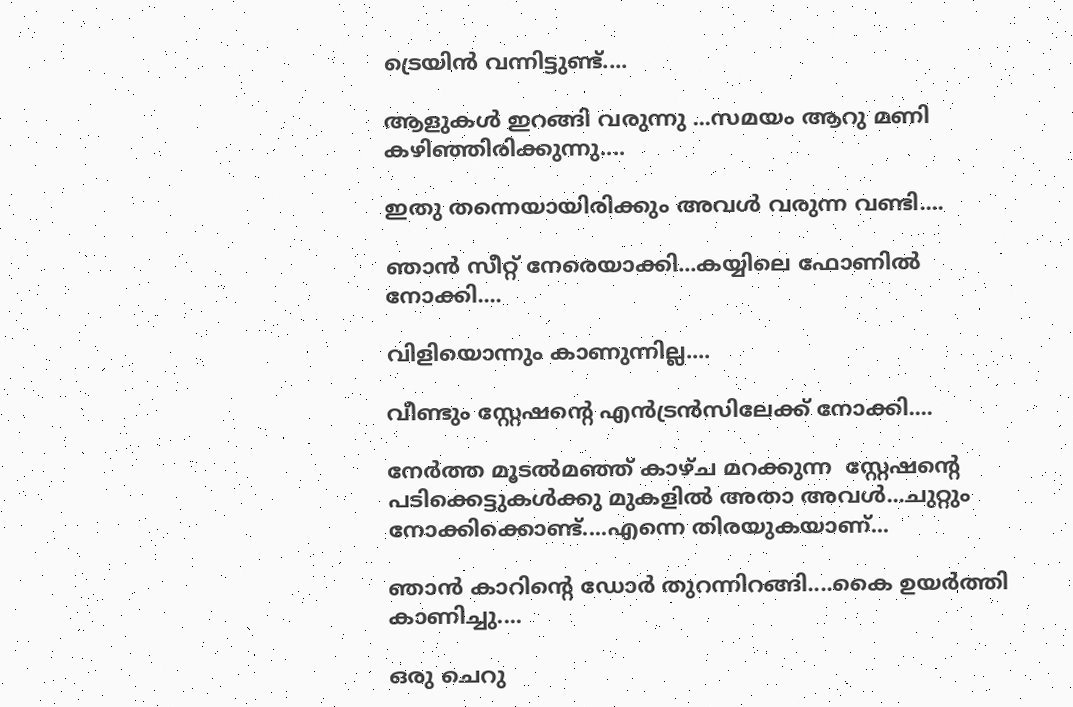ട്രെയിന്‍ വന്നിട്ടുണ്ട്....

ആളുകള്‍ ഇറങ്ങി വരുന്നു ...സമയം ആറു മണി കഴിഞ്ഞിരിക്കുന്നു....

ഇതു തന്നെയായിരിക്കും അവള്‍ വരുന്ന വണ്ടി....

ഞാന്‍ സീറ്റ്‌ നേരെയാക്കി...കയ്യിലെ ഫോണില്‍ നോക്കി....

വിളിയൊന്നും കാണുന്നില്ല....

വീണ്ടും സ്റ്റേഷന്‍റെ എന്‍ട്രന്‍സിലേക്ക് നോക്കി....

നേര്‍ത്ത മൂടല്‍മഞ്ഞ് കാഴ്ച മറക്കുന്ന  സ്റ്റേഷന്‍റെ പടിക്കെട്ടുകള്‍ക്കു മുകളില്‍ അതാ അവള്‍...ചുറ്റും നോക്കിക്കൊണ്ട്....എന്നെ തിരയുകയാണ്...

ഞാന്‍ കാറിന്‍റെ ഡോര്‍ തുറന്നിറങ്ങി....കൈ ഉയര്‍ത്തി കാണിച്ചു....

ഒരു ചെറു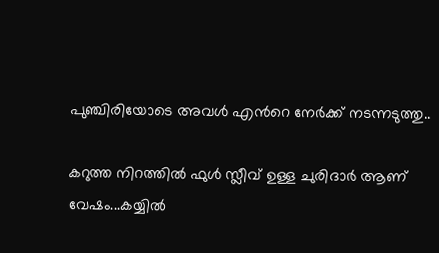പുഞ്ചിരിയോടെ അവള്‍ എന്‍റെ നേര്‍ക്ക്‌ നടന്നടുത്തു..

കറുത്ത നിറത്തില്‍ ഫുള്‍ സ്ലീവ് ഉള്ള ചുരിദാര്‍ ആണ് വേഷം...കയ്യില്‍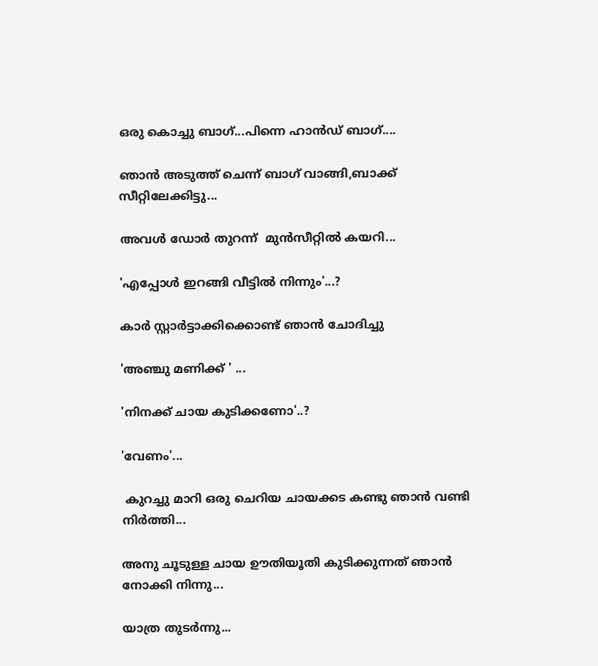ഒരു കൊച്ചു ബാഗ്...പിന്നെ ഹാന്‍ഡ്‌ ബാഗ്....

ഞാന്‍ അടുത്ത്‌ ചെന്ന് ബാഗ് വാങ്ങി,ബാക്ക് സീറ്റിലേക്കിട്ടു...

അവള്‍ ഡോര്‍ തുറന്ന്  മുന്‍സീറ്റില്‍ കയറി...

'എപ്പോള്‍ ഇറങ്ങി വീട്ടില്‍ നിന്നും'...?

കാര്‍ സ്റ്റാര്‍ട്ടാക്കിക്കൊണ്ട് ഞാന്‍ ചോദിച്ചു

'അഞ്ചു മണിക്ക് ' ...

'നിനക്ക് ചായ കുടിക്കണോ'..?

'വേണം'...

 കുറച്ചു മാറി ഒരു ചെറിയ ചായക്കട കണ്ടു ഞാന്‍ വണ്ടി നിര്‍ത്തി...

അനു ചൂടുള്ള ചായ ഊതിയൂതി കുടിക്കുന്നത് ഞാന്‍ നോക്കി നിന്നു...

യാത്ര തുടര്‍ന്നു...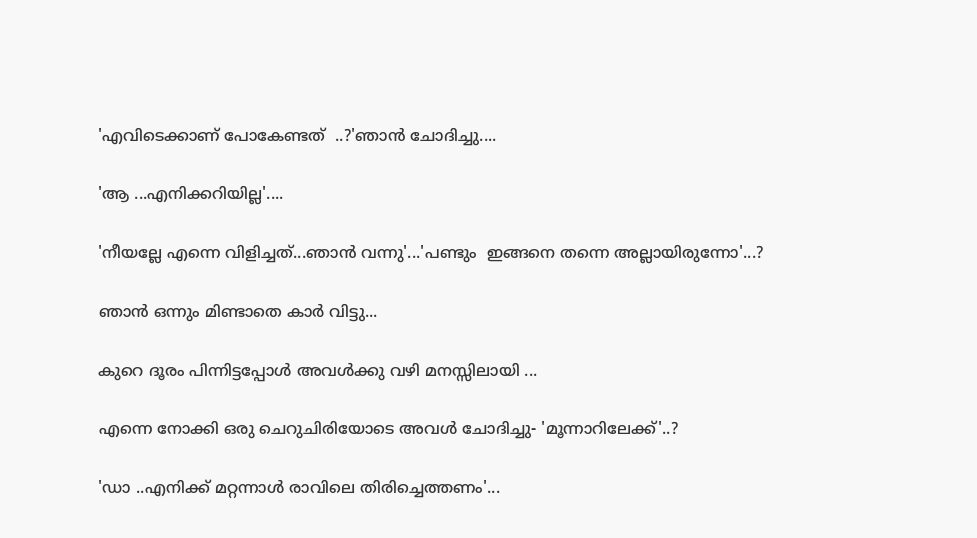'എവിടെക്കാണ് പോകേണ്ടത്  ..?'ഞാന്‍ ചോദിച്ചു....

'ആ ...എനിക്കറിയില്ല'....

'നീയല്ലേ എന്നെ വിളിച്ചത്...ഞാന്‍ വന്നു'...'പണ്ടും  ഇങ്ങനെ തന്നെ അല്ലായിരുന്നോ'...?

ഞാന്‍ ഒന്നും മിണ്ടാതെ കാര്‍ വിട്ടു...

കുറെ ദൂരം പിന്നിട്ടപ്പോള്‍ അവള്‍ക്കു വഴി മനസ്സിലായി ...

എന്നെ നോക്കി ഒരു ചെറുചിരിയോടെ അവള്‍ ചോദിച്ചു- 'മൂന്നാറിലേക്ക്'..?

'ഡാ ..എനിക്ക് മറ്റന്നാള്‍ രാവിലെ തിരിച്ചെത്തണം'...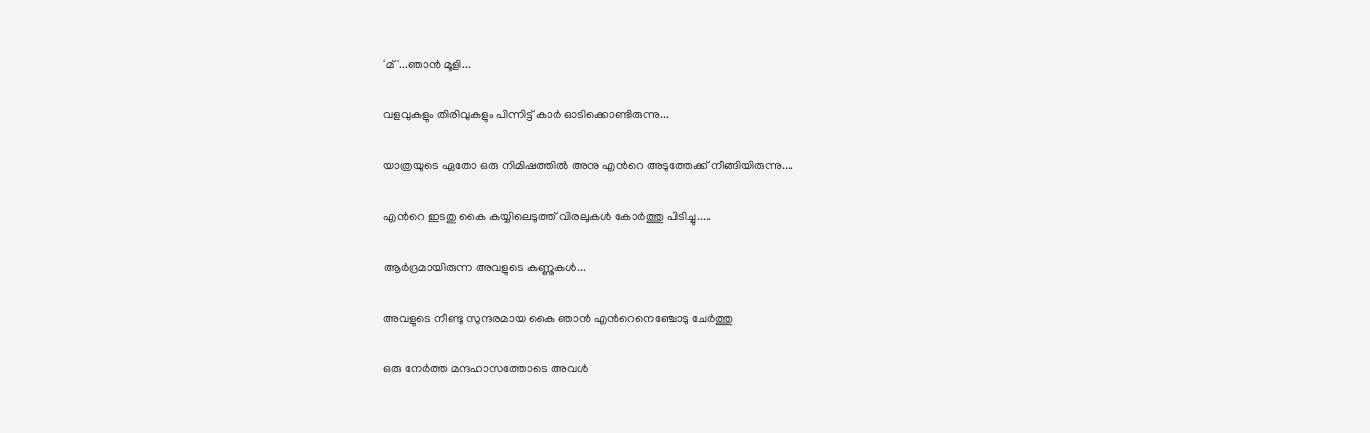'മ്'...ഞാന്‍ മൂളി...

വളവുകളും തിരിവുകളും പിന്നിട്ട് കാര്‍ ഓടിക്കൊണ്ടിരുന്നു...

യാത്രയുടെ ഏതോ ഒരു നിമിഷത്തില്‍ അനു എന്‍റെ അടുത്തേക്ക് നീങ്ങിയിരുന്നു....

എന്‍റെ ഇടതു കൈ കയ്യിലെടുത്ത് വിരലുകള്‍ കോര്‍ത്തു പിടിച്ചു.....

ആര്‍ദ്രമായിരുന്ന അവളുടെ കണ്ണുകള്‍...

അവളുടെ നീണ്ടു സുന്ദരമായ കൈ ഞാന്‍ എന്‍റെനെഞ്ചോടു ചേര്‍ത്തു

ഒരു നേര്‍ത്ത മന്ദഹാസത്തോടെ അവള്‍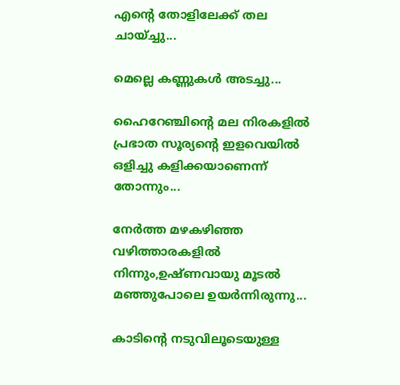എന്‍റെ തോളിലേക്ക് തല ചായ്ച്ചു...

മെല്ലെ കണ്ണുകള്‍ അടച്ചു...

ഹൈറേഞ്ചിന്‍റെ മല നിരകളില്‍ പ്രഭാത സൂര്യന്‍റെ ഇളവെയില്‍  ഒളിച്ചു കളിക്കയാണെന്ന് തോന്നും...

നേര്‍ത്ത മഴകഴിഞ്ഞ വഴിത്താരകളില്‍ നിന്നും,ഉഷ്ണവായു മൂടല്‍ മഞ്ഞുപോലെ ഉയര്‍ന്നിരുന്നു...

കാടിന്‍റെ നടുവിലൂടെയുള്ള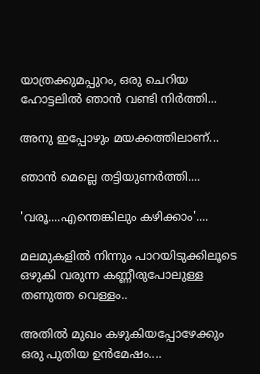യാത്രക്കുമപ്പുറം, ഒരു ചെറിയ ഹോട്ടലില്‍ ഞാന്‍ വണ്ടി നിര്‍ത്തി...

അനു ഇപ്പോഴും മയക്കത്തിലാണ്...

ഞാന്‍ മെല്ലെ തട്ടിയുണര്‍ത്തി....

'വരൂ....എന്തെങ്കിലും കഴിക്കാം'....

മലമുകളില്‍ നിന്നും പാറയിടുക്കിലൂടെ ഒഴുകി വരുന്ന കണ്ണീരുപോലുള്ള തണുത്ത വെള്ളം..

അതില്‍ മുഖം കഴുകിയപ്പോഴേക്കും  ഒരു പുതിയ ഉന്‍മേഷം....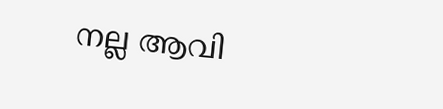നല്ല ആവി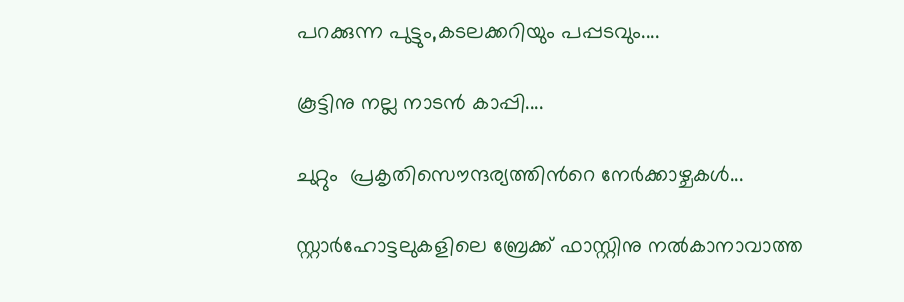പറക്കുന്ന പുട്ടും,കടലക്കറിയും പപ്പടവും....

കൂട്ടിനു നല്ല നാടന്‍ കാപ്പി....

ചുറ്റും  പ്രകൃതിസൌന്ദര്യത്തിന്‍റെ നേര്‍ക്കാഴ്ചകള്‍...

സ്റ്റാര്‍ഹോട്ടലുകളിലെ ബ്രേക്ക് ഫാസ്റ്റിനു നല്‍കാനാവാത്ത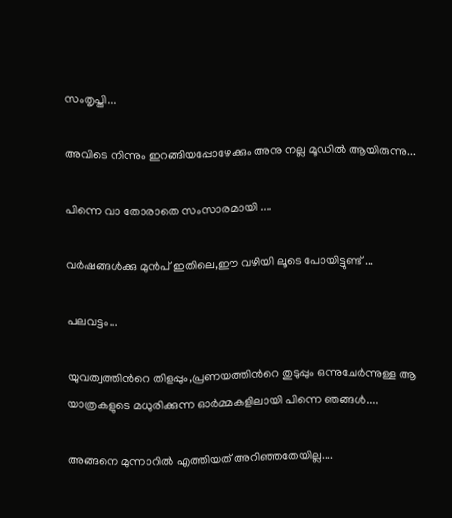സംതൃപ്തി...

അവിടെ നിന്നും ഇറങ്ങിയപ്പോഴേക്കും അനു നല്ല മൂഡില്‍ ആയിരുന്നു...

പിന്നെ വാ തോരാതെ സംസാരമായി ....

വര്‍ഷങ്ങള്‍ക്കു മുന്‍പ് ഇതിലെ,ഈ വഴിയി ലൂടെ പോയിട്ടുണ്ട് ...

പലവട്ടം...

യുവത്വത്തിന്‍റെ തിളപ്പും,പ്രണയത്തിന്‍റെ തുടുപ്പും ഒന്നുചേര്‍ന്നുള്ള ആ യാത്രകളുടെ മധുരിക്കുന്ന ഓര്‍മ്മകളിലായി പിന്നെ ഞങ്ങള്‍....

അങ്ങനെ മുന്നാറില്‍ എത്തിയത് അറിഞ്ഞതേയില്ല....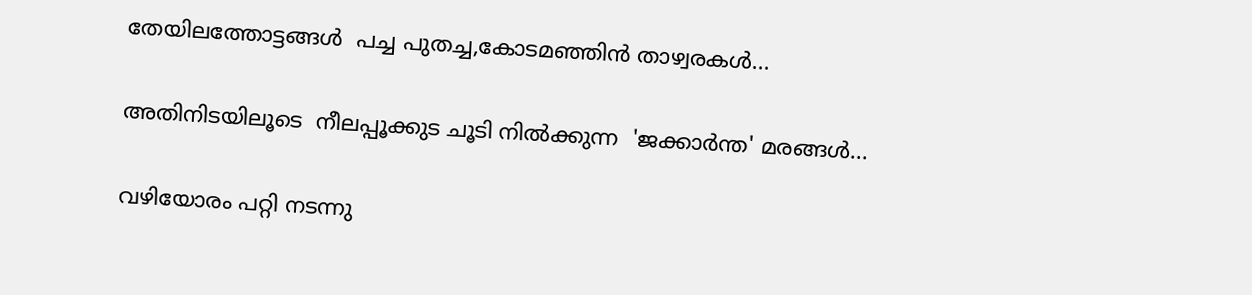തേയിലത്തോട്ടങ്ങള്‍  പച്ച പുതച്ച,കോടമഞ്ഞിന്‍ താഴ്വരകള്‍...

അതിനിടയിലൂടെ  നീലപ്പൂക്കുട ചൂടി നില്‍ക്കുന്ന  'ജക്കാര്‍ന്ത' മരങ്ങള്‍...

വഴിയോരം പറ്റി നടന്നു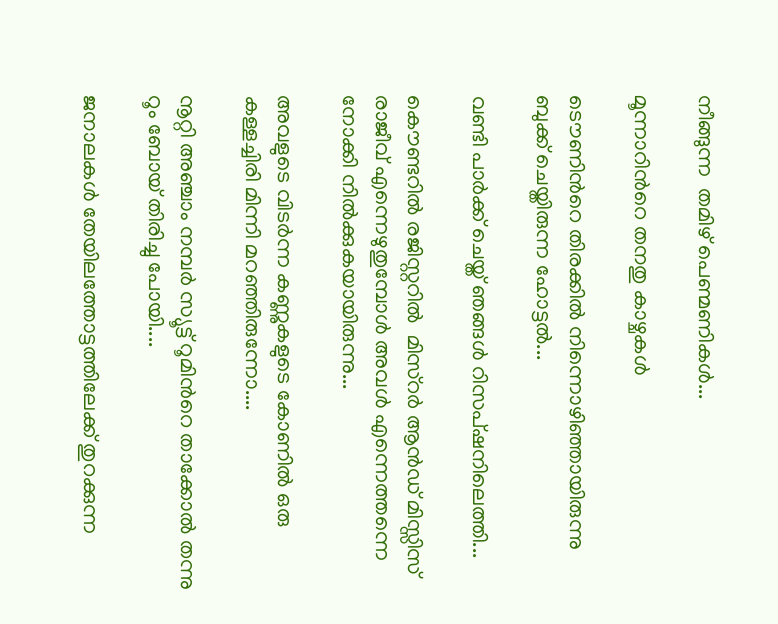നീങ്ങുന്ന  തമിഴ് പെണ്മണികള്‍...

മൂന്നാറിന്‍റെ തനതു കാഴ്ചകള്‍

ടൌണിന്‍റെ തിരക്കില്‍ നിന്നൊഴിഞ്ഞായിരുന്നു  ബുക്ക് ചെയ്തിരുന്ന ഹോട്ടല്‍...

വണ്ടി പാര്‍ക്ക്‌ ചെയ്ത് ഞങ്ങള്‍ റിസപ്ഷനിലെത്തി...

കൌണ്ടറില്‍ രജിസ്റ്ററില്‍  മിസ്റര്‍ ആന്‍ഡ്‌ മിസ്സിസ് രാജീവ്‌ എന്നെഴുതുമ്പോള്‍ അവള്‍ എന്നെത്തന്നെ നോക്കി നില്‍ക്കുകയായിരുന്നു...

അവളുടെ വിടര്‍ന്ന കണ്ണുകളുടെ കോണില്‍ ഒരു കള്ളച്ചിരി മിന്നി മറഞ്ഞിരുന്നോ....

നൂറ്റി അഞ്ചാം നമ്പര്‍ സ്യൂട്ട് റൂമിന്‍റെ താക്കോല്‍ തന്നു റൂം ബോയ്‌ തിരിച്ചു പോയി....

ജനാലകള്‍ തേയിലത്തോട്ടത്തിലേക്ക് തുറക്കുന്ന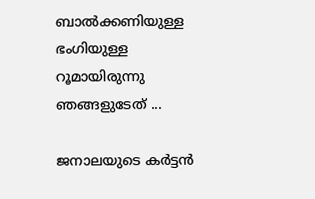ബാല്‍ക്കണിയുള്ള ഭംഗിയുള്ള റൂമായിരുന്നു ഞങ്ങളുടേത് ...

ജനാലയുടെ കര്‍ട്ടന്‍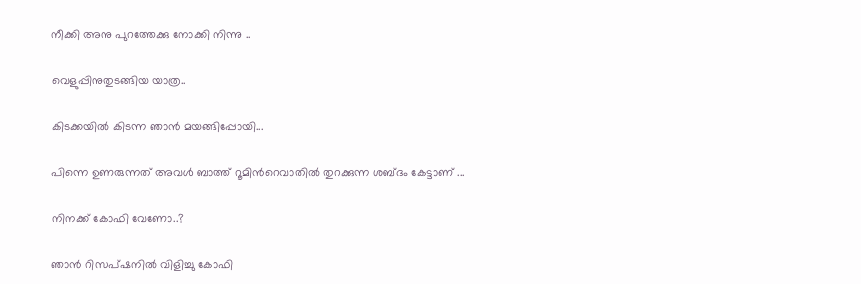നീക്കി അനു പുറത്തേക്കു നോക്കി നിന്നു ..

വെളുപ്പിനുതുടങ്ങിയ യാത്ര..

കിടക്കയില്‍ കിടന്ന ഞാന്‍ മയങ്ങിപ്പോയി...

പിന്നെ ഉണരുന്നത് അവള്‍ ബാത്ത് റൂമിന്‍റെവാതില്‍ തുറക്കുന്ന ശബ്ദം കേട്ടാണ് ...

നിനക്ക് കോഫി വേണോ..?

ഞാന്‍ റിസപ്ഷനില്‍ വിളിച്ചു കോഫി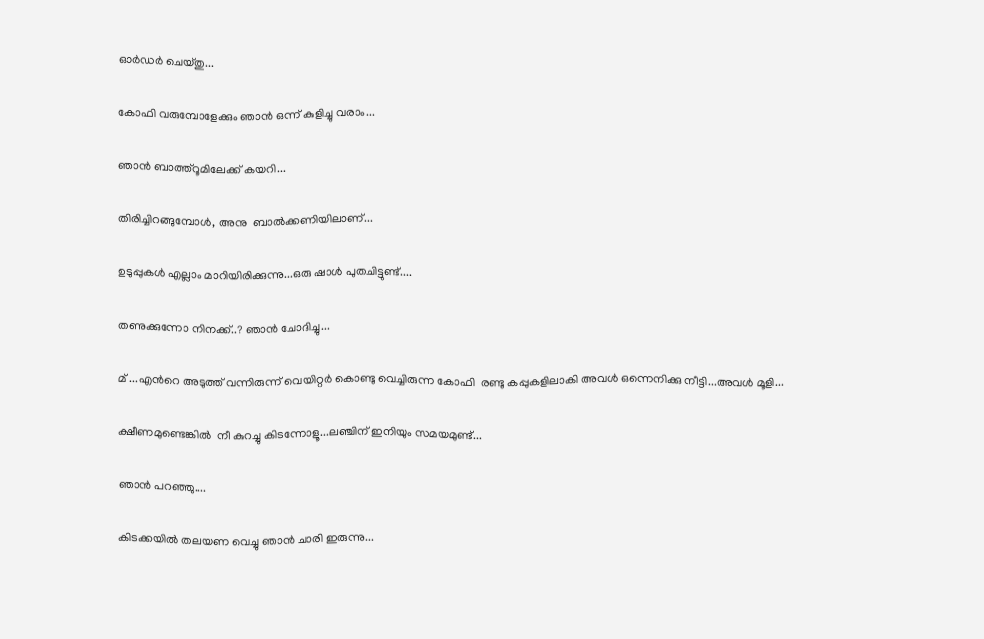ഓര്‍ഡര്‍ ചെയ്തു...

കോഫി വരുമ്പോളേക്കും ഞാന്‍ ഒന്ന് കുളിച്ചു വരാം...

ഞാന്‍ ബാത്ത്റൂമിലേക്ക് കയറി...

തിരിച്ചിറങ്ങുമ്പോള്‍, അനു  ബാല്‍ക്കണിയിലാണ്...

ഉടുപ്പുകള്‍ എല്ലാം മാറിയിരിക്കുന്നു...ഒരു ഷാള്‍ പുതചിട്ടുണ്ട്....

തണുക്കുന്നോ നിനക്ക്..? ഞാന്‍ ചോദിച്ചു...

മ് ...എന്‍റെ അടുത്ത്‌ വന്നിരുന്ന് വെയിറ്റര്‍ കൊണ്ടു വെച്ചിരുന്ന കോഫി  രണ്ടു കപ്പുകളിലാകി അവള്‍ ഒന്നെനിക്കു നീട്ടി...അവള്‍ മൂളി...

ക്ഷീണമുണ്ടെങ്കില്‍  നീ കുറച്ചു കിടന്നോളൂ...ലഞ്ചിന് ഇനിയും സമയമുണ്ട്...

ഞാന്‍ പറഞ്ഞു....

കിടക്കയില്‍ തലയണ വെച്ചു ഞാന്‍ ചാരി ഇരുന്നു...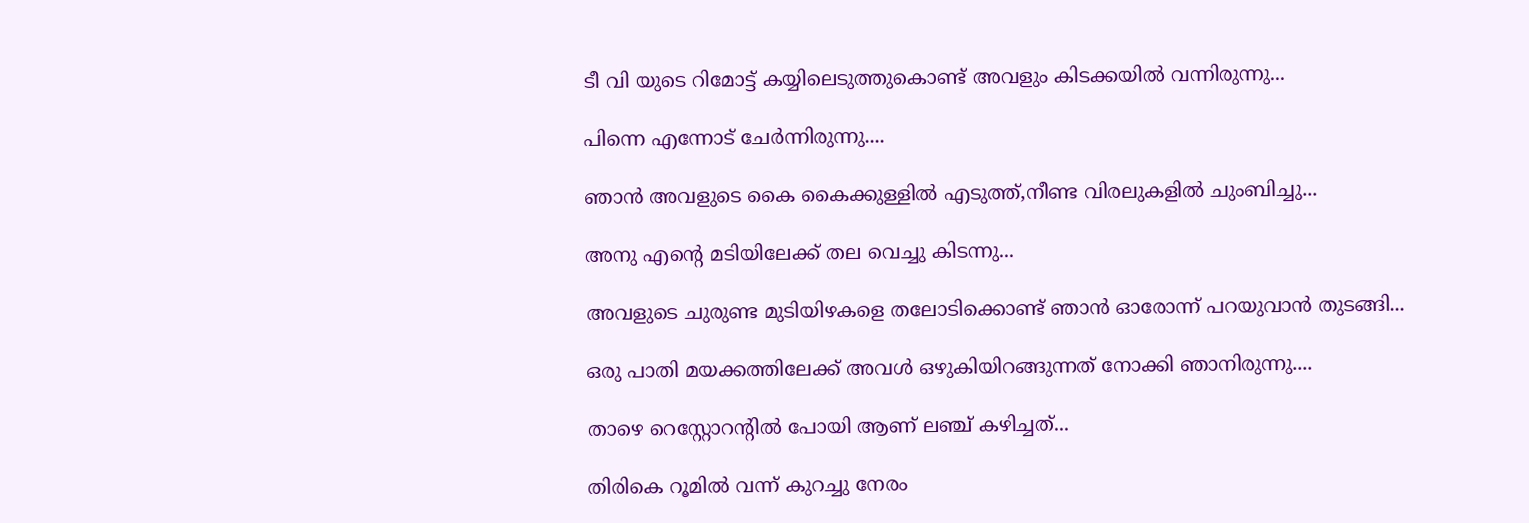ടീ വി യുടെ റിമോട്ട് കയ്യിലെടുത്തുകൊണ്ട് അവളും കിടക്കയില്‍ വന്നിരുന്നു...

പിന്നെ എന്നോട് ചേര്‍ന്നിരുന്നു....

ഞാന്‍ അവളുടെ കൈ കൈക്കുള്ളില്‍ എടുത്ത്,നീണ്ട വിരലുകളില്‍ ചുംബിച്ചു...

അനു എന്‍റെ മടിയിലേക്ക്‌ തല വെച്ചു കിടന്നു...

അവളുടെ ചുരുണ്ട മുടിയിഴകളെ തലോടിക്കൊണ്ട് ഞാന്‍ ഓരോന്ന് പറയുവാന്‍ തുടങ്ങി...

ഒരു പാതി മയക്കത്തിലേക്ക് അവള്‍ ഒഴുകിയിറങ്ങുന്നത് നോക്കി ഞാനിരുന്നു....

താഴെ റെസ്റ്റോറന്‍റില്‍ പോയി ആണ് ലഞ്ച് കഴിച്ചത്...

തിരികെ റൂമില്‍ വന്ന് കുറച്ചു നേരം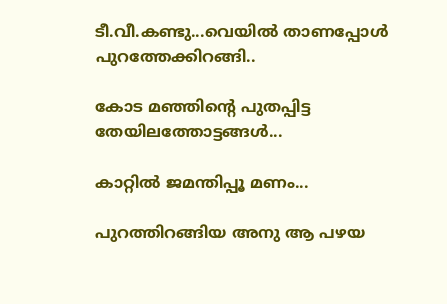ടീ.വീ.കണ്ടു...വെയില്‍ താണപ്പോള്‍ പുറത്തേക്കിറങ്ങി..

കോട മഞ്ഞിന്‍റെ പുതപ്പിട്ട തേയിലത്തോട്ടങ്ങള്‍...

കാറ്റില്‍ ജമന്തിപ്പൂ മണം...

പുറത്തിറങ്ങിയ അനു ആ പഴയ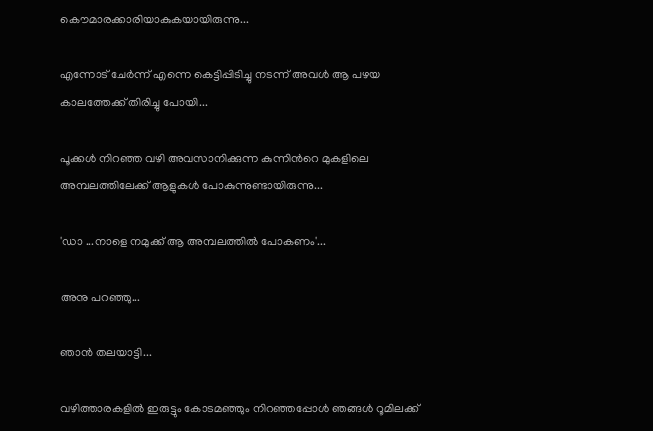കൌമാരക്കാരിയാകുകയായിരുന്നു...

എന്നോട് ചേര്‍ന്ന് എന്നെ കെട്ടിപ്പിടിച്ചു നടന്ന് അവള്‍ ആ പഴയ കാലത്തേക്ക് തിരിച്ചു പോയി...

പൂക്കള്‍ നിറഞ്ഞ വഴി അവസാനിക്കുന്ന കുന്നിന്‍റെ മുകളിലെ അമ്പലത്തിലേക്ക് ആളുകള്‍ പോകുന്നുണ്ടായിരുന്നു...

'ഡാ ...നാളെ നമുക്ക് ആ അമ്പലത്തില്‍ പോകണം'...

അനു പറഞ്ഞു...

ഞാന്‍ തലയാട്ടി...

വഴിത്താരകളില്‍ ഇരുട്ടും കോടമഞ്ഞും നിറഞ്ഞപ്പോള്‍ ഞങ്ങള്‍ റൂമിലക്ക്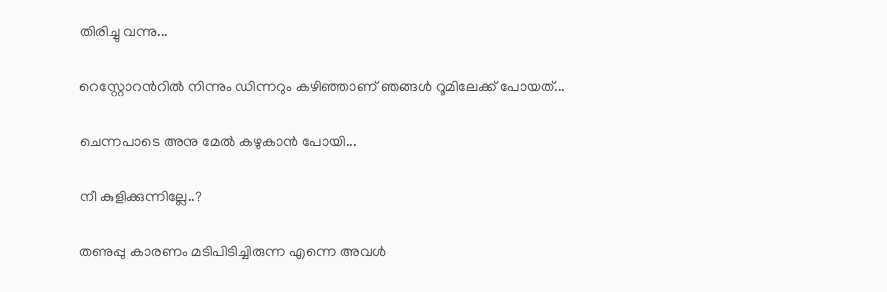തിരിച്ചു വന്നു...

റെസ്റ്റോറന്‍റില്‍ നിന്നും ഡിന്നറും കഴിഞ്ഞാണ് ഞങ്ങള്‍ റൂമിലേക്ക്‌ പോയത്...

ചെന്നപാടെ അനു മേല്‍ കഴുകാന്‍ പോയി...

നീ കുളിക്കുന്നില്ലേ..?

തണുപ്പു കാരണം മടിപിടിച്ചിരുന്ന എന്നെ അവള്‍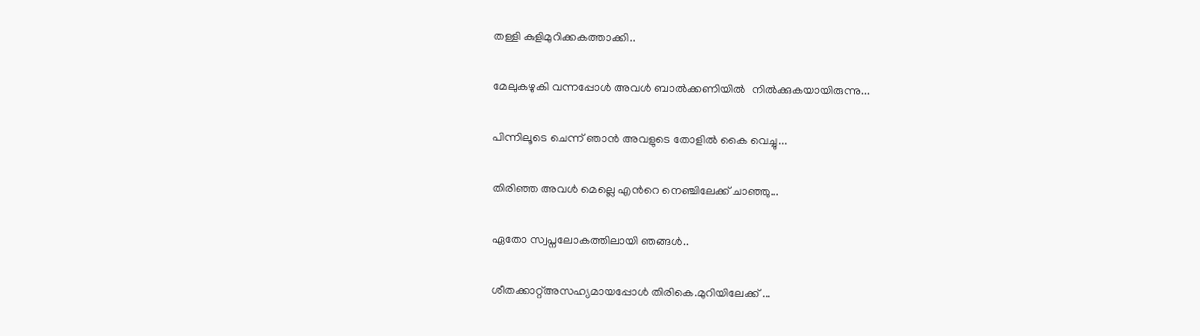തള്ളി കുളിമുറിക്കകത്താക്കി..

മേലുകഴുകി വന്നപ്പോള്‍ അവള്‍ ബാല്‍ക്കണിയില്‍  നില്‍ക്കുകയായിരുന്നു...

പിന്നിലൂടെ ചെന്ന് ഞാന്‍ അവളുടെ തോളില്‍ കൈ വെച്ചു...

തിരിഞ്ഞ അവള്‍ മെല്ലെ എന്‍റെ നെഞ്ചിലേക്ക് ചാഞ്ഞു...

ഏതോ സ്വപ്നലോകത്തിലായി ഞങ്ങള്‍..

ശീതക്കാറ്റ്അസഹ്യമായപ്പോള്‍ തിരികെ.മുറിയിലേക്ക് ...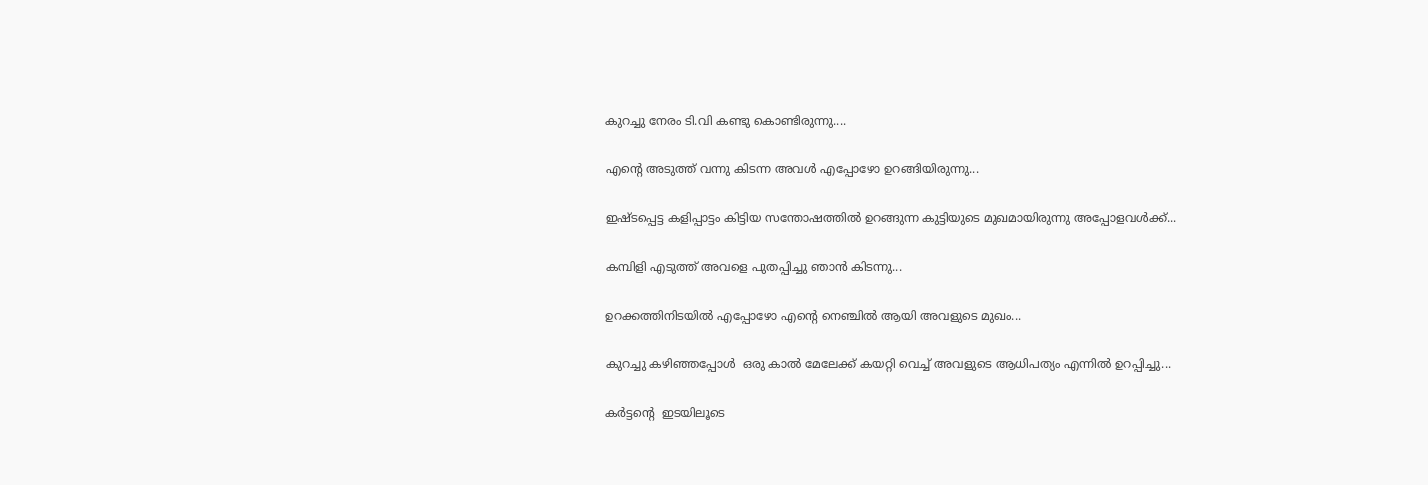കുറച്ചു നേരം ടി.വി കണ്ടു കൊണ്ടിരുന്നു....

എന്‍റെ അടുത്ത്‌ വന്നു കിടന്ന അവള്‍ എപ്പോഴോ ഉറങ്ങിയിരുന്നു...

ഇഷ്ടപ്പെട്ട കളിപ്പാട്ടം കിട്ടിയ സന്തോഷത്തില്‍ ഉറങ്ങുന്ന കുട്ടിയുടെ മുഖമായിരുന്നു അപ്പോളവള്‍ക്ക്...

കമ്പിളി എടുത്ത് അവളെ പുതപ്പിച്ചു ഞാന്‍ കിടന്നു...

ഉറക്കത്തിനിടയില്‍ എപ്പോഴോ എന്‍റെ നെഞ്ചില്‍ ആയി അവളുടെ മുഖം...

കുറച്ചു കഴിഞ്ഞപ്പോള്‍  ഒരു കാല്‍ മേലേക്ക് കയറ്റി വെച്ച് അവളുടെ ആധിപത്യം എന്നില്‍ ഉറപ്പിച്ചു...

കര്‍ട്ടന്‍റെ  ഇടയിലൂടെ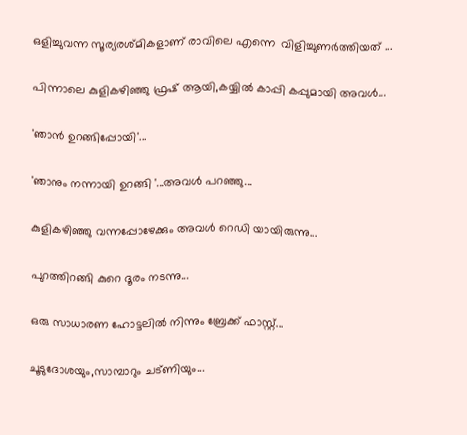ഒളിച്ചുവന്ന സൂര്യരശ്മികളാണ് രാവിലെ എന്നെ  വിളിച്ചുണര്‍ത്തിയത് ...

പിന്നാലെ കുളികഴിഞ്ഞു ഫ്രഷ്‌ ആയി,കയ്യില്‍ കാപ്പി കപ്പുമായി അവള്‍...

'ഞാന്‍ ഉറങ്ങിപ്പോയി'...

'ഞാനും നന്നായി ഉറങ്ങി '...അവള്‍ പറഞ്ഞു...

കുളികഴിഞ്ഞു വന്നപ്പോഴേക്കും അവള്‍ റെഡി യായിരുന്നു...

പുറത്തിറങ്ങി കുറെ ദൂരം നടന്നു...

ഒരു സാധാരണ ഹോട്ടലില്‍ നിന്നും ബ്രേക്ക് ഫാസ്റ്റ്...

ചൂടുദോശയും,സാമ്പാറും ചട്ണിയും...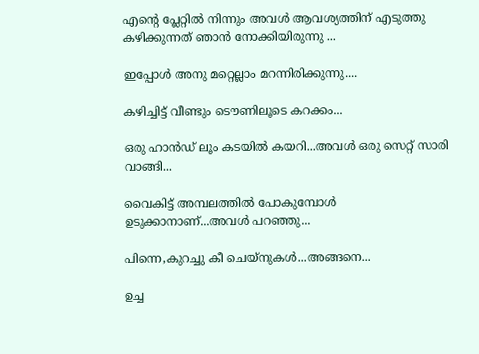എന്‍റെ പ്ലേറ്റില്‍ നിന്നും അവള്‍ ആവശ്യത്തിന് എടുത്തു കഴിക്കുന്നത്‌ ഞാന്‍ നോക്കിയിരുന്നു ...

ഇപ്പോള്‍ അനു മറ്റെല്ലാം മറന്നിരിക്കുന്നു....

കഴിച്ചിട്ട് വീണ്ടും ടൌണിലൂടെ കറക്കം...

ഒരു ഹാന്‍ഡ്‌ ലൂം കടയില്‍ കയറി...അവള്‍ ഒരു സെറ്റ് സാരി വാങ്ങി...

വൈകിട്ട് അമ്പലത്തില്‍ പോകുമ്പോള്‍ ഉടുക്കാനാണ്...അവള്‍ പറഞ്ഞു...

പിന്നെ,കുറച്ചു കീ ചെയ്നുകള്‍...അങ്ങനെ...

ഉച്ച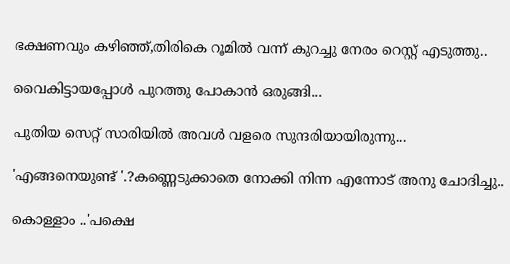ഭക്ഷണവും കഴിഞ്ഞ്,തിരികെ റൂമില്‍ വന്ന് കുറച്ചു നേരം റെസ്റ്റ് എടുത്തു..

വൈകിട്ടായപ്പോള്‍ പുറത്തു പോകാന്‍ ഒരുങ്ങി...

പുതിയ സെറ്റ് സാരിയില്‍ അവള്‍ വളരെ സുന്ദരിയായിരുന്നു...

'എങ്ങനെയുണ്ട് '.?കണ്ണെടുക്കാതെ നോക്കി നിന്ന എന്നോട് അനു ചോദിച്ചു..

കൊള്ളാം ..'പക്ഷെ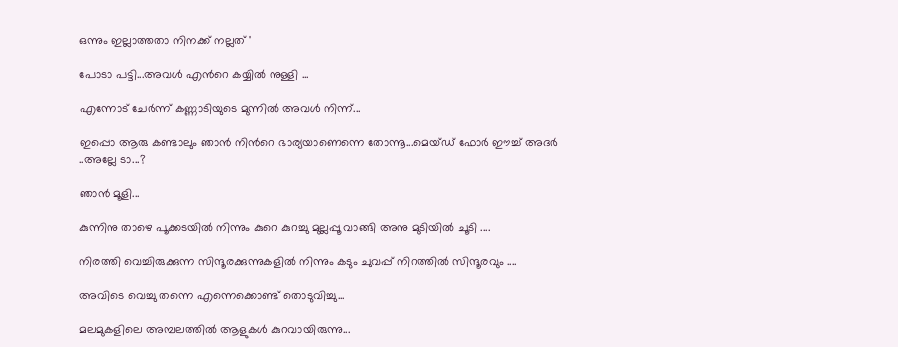ഒന്നും ഇല്ലാത്തതാ നിനക്ക് നല്ലത് '

പോടാ പട്ടി...അവള്‍ എന്‍റെ കയ്യില്‍ നുള്ളി ...

എന്നോട് ചേര്‍ന്ന് കണ്ണാടിയുടെ മുന്നില്‍ അവള്‍ നിന്ന്...

ഇപ്പൊ ആരു കണ്ടാലും ഞാന്‍ നിന്‍റെ ഭാര്യയാണെന്നെ തോന്നൂ...മെയ്ഡ് ഫോര്‍ ഈച്ച് അദര്‍ ..അല്ലേ ടാ...?

ഞാന്‍ മൂളി...

കുന്നിനു താഴെ പൂക്കടയില്‍ നിന്നും കുറെ കുറച്ചു മുല്ലപ്പൂ വാങ്ങി അനു മുടിയില്‍ ചൂടി ....

നിരത്തി വെച്ചിരുക്കുന്ന സിന്ദൂരക്കുന്നുകളില്‍ നിന്നും കടും ചുവപ്പ് നിറത്തില്‍ സിന്ദൂരവും ....

അവിടെ വെച്ചു തന്നെ എന്നെക്കൊണ്ട് തൊടുവിച്ചു...

മലമുകളിലെ അമ്പലത്തില്‍ ആളുകള്‍ കുറവായിരുന്നു...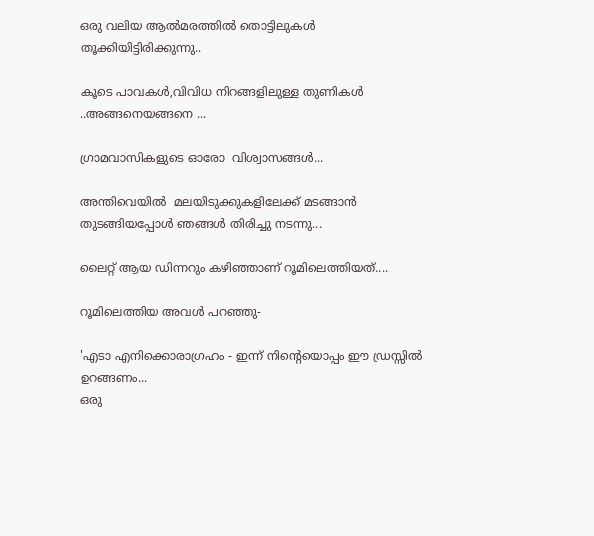ഒരു വലിയ ആല്‍മരത്തില്‍ തൊട്ടിലുകള്‍ തൂക്കിയിട്ടിരിക്കുന്നു..

കൂടെ പാവകള്‍,വിവിധ നിറങ്ങളിലുള്ള തുണികള്‍ ..അങ്ങനെയങ്ങനെ ...

ഗ്രാമവാസികളുടെ ഓരോ  വിശ്വാസങ്ങള്‍...

അന്തിവെയില്‍  മലയിടുക്കുകളിലേക്ക് മടങ്ങാന്‍ തുടങ്ങിയപ്പോള്‍ ഞങ്ങള്‍ തിരിച്ചു നടന്നു...

ലൈറ്റ് ആയ ഡിന്നറും കഴിഞ്ഞാണ് റൂമിലെത്തിയത്....

റൂമിലെത്തിയ അവള്‍ പറഞ്ഞു-

'എടാ എനിക്കൊരാഗ്രഹം - ഇന്ന് നിന്‍റെയൊപ്പം ഈ ഡ്രസ്സില്‍ ഉറങ്ങണം...
ഒരു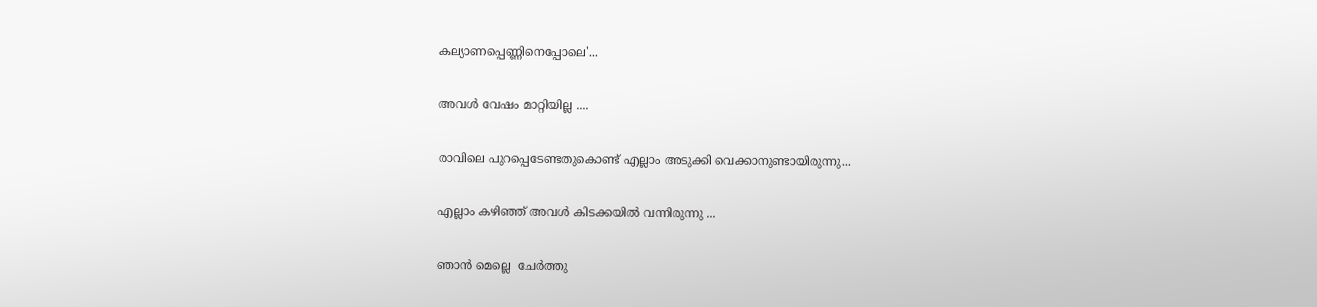കല്യാണപ്പെണ്ണിനെപ്പോലെ'...

അവള്‍ വേഷം മാറ്റിയില്ല ....

രാവിലെ പുറപ്പെടേണ്ടതുകൊണ്ട് എല്ലാം അടുക്കി വെക്കാനുണ്ടായിരുന്നു...

എല്ലാം കഴിഞ്ഞ് അവള്‍ കിടക്കയില്‍ വന്നിരുന്നു ...

ഞാന്‍ മെല്ലെ  ചേര്‍ത്തു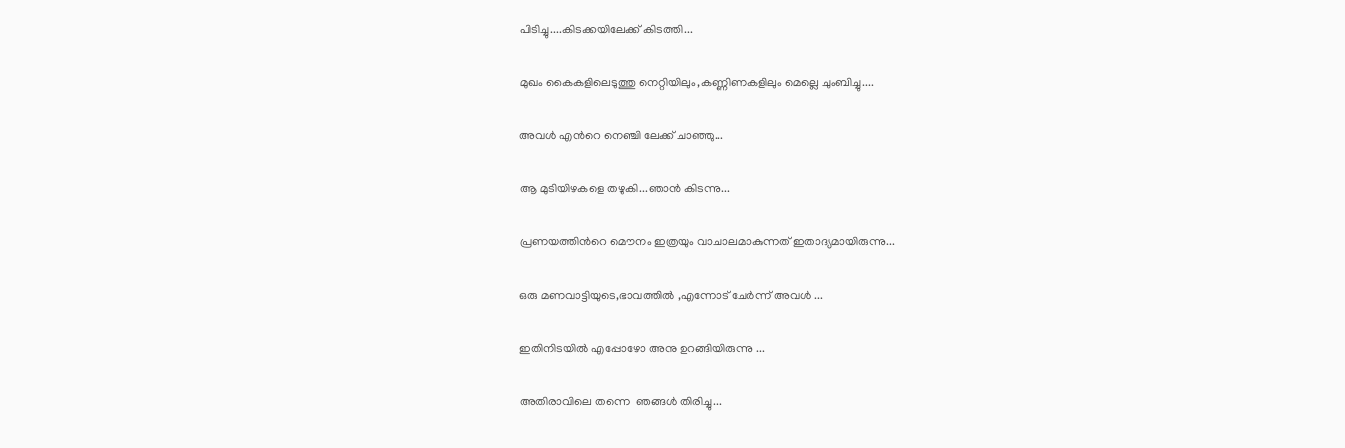പിടിച്ചു....കിടക്കയിലേക്ക് കിടത്തി...

മുഖം കൈകളിലെടുത്തു നെറ്റിയിലും,കണ്ണിണകളിലും മെല്ലെ ചുംബിച്ചു....

അവള്‍ എന്‍റെ നെഞ്ചി ലേക്ക് ചാഞ്ഞു...

ആ മുടിയിഴകളെ തഴുകി...ഞാന്‍ കിടന്നു...

പ്രണയത്തിന്‍റെ മൌനം ഇത്രയും വാചാലമാകുന്നത് ഇതാദ്യമായിരുന്നു...

ഒരു മണവാട്ടിയുടെ,ഭാവത്തില്‍ ,എന്നോട് ചേര്‍ന്ന് അവള്‍ ...

ഇതിനിടയില്‍ എപ്പോഴോ അനു ഉറങ്ങിയിരുന്നു ...

അതിരാവിലെ തന്നെ  ഞങ്ങള്‍ തിരിച്ചു...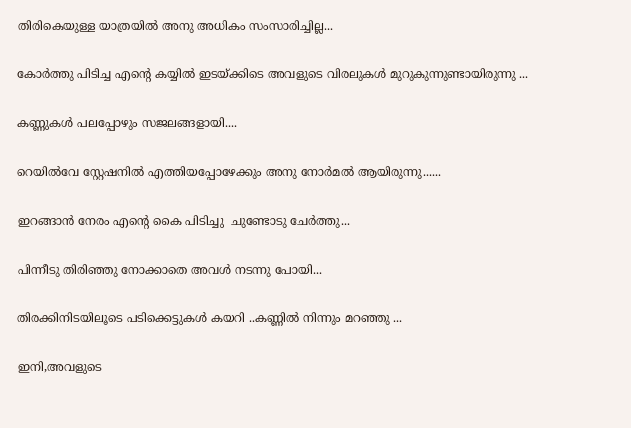തിരികെയുള്ള യാത്രയില്‍ അനു അധികം സംസാരിച്ചില്ല...

കോര്‍ത്തു പിടിച്ച എന്‍റെ കയ്യില്‍ ഇടയ്ക്കിടെ അവളുടെ വിരലുകള്‍ മുറുകുന്നുണ്ടായിരുന്നു ...

കണ്ണുകള്‍ പലപ്പോഴും സജലങ്ങളായി....

റെയില്‍വേ സ്റ്റേഷനില്‍ എത്തിയപ്പോഴേക്കും അനു നോര്‍മല്‍ ആയിരുന്നു......

ഇറങ്ങാന്‍ നേരം എന്‍റെ കൈ പിടിച്ചു  ചുണ്ടോടു ചേര്‍ത്തു...

പിന്നീടു തിരിഞ്ഞു നോക്കാതെ അവള്‍ നടന്നു പോയി...

തിരക്കിനിടയിലൂടെ പടിക്കെട്ടുകള്‍ കയറി ..കണ്ണില്‍ നിന്നും മറഞ്ഞു ...

ഇനി,അവളുടെ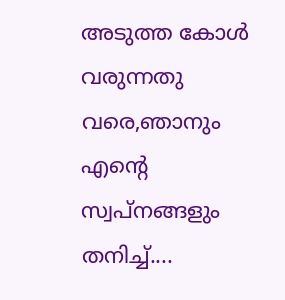അടുത്ത കോള്‍ വരുന്നതു വരെ,ഞാനും എന്‍റെ സ്വപ്നങ്ങളും തനിച്ച്....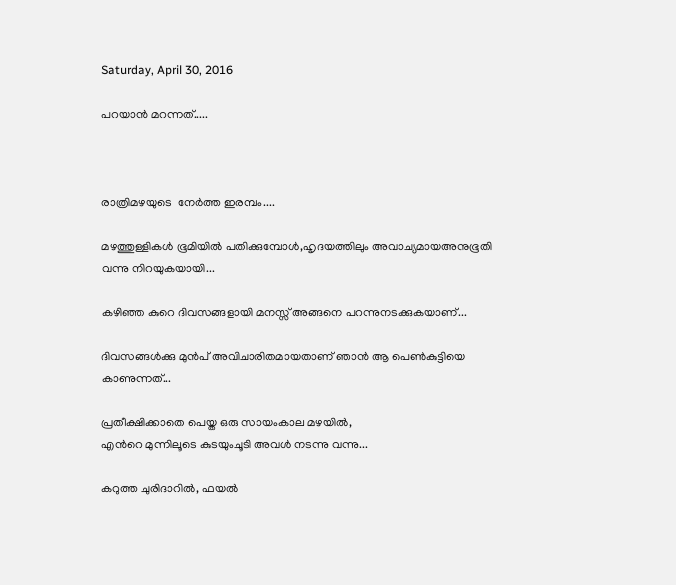Saturday, April 30, 2016

പറയാന്‍ മറന്നത്.....



രാത്രിമഴയുടെ  നേര്‍ത്ത ഇരമ്പം....

മഴത്തുള്ളികള്‍ ഭൂമിയില്‍ പതിക്കുമ്പോള്‍,ഹൃദയത്തിലും അവാച്യമായഅനുഭൂതി വന്നു നിറയുകയായി...

കഴിഞ്ഞ കുറെ ദിവസങ്ങളായി മനസ്സ് അങ്ങനെ പറന്നുനടക്കുകയാണ്...

ദിവസങ്ങള്‍ക്കു മുന്‍പ് അവിചാരിതമായതാണ് ഞാന്‍ ആ പെണ്‍കുട്ടിയെ കാണുന്നത്...

പ്രതീക്ഷിക്കാതെ പെയ്ത ഒരു സായംകാല മഴയില്‍,
എന്‍റെ മുന്നിലൂടെ കുടയുംചൂടി അവള്‍ നടന്നു വന്നു...

കറുത്ത ചുരിദാറില്‍, ഫയല്‍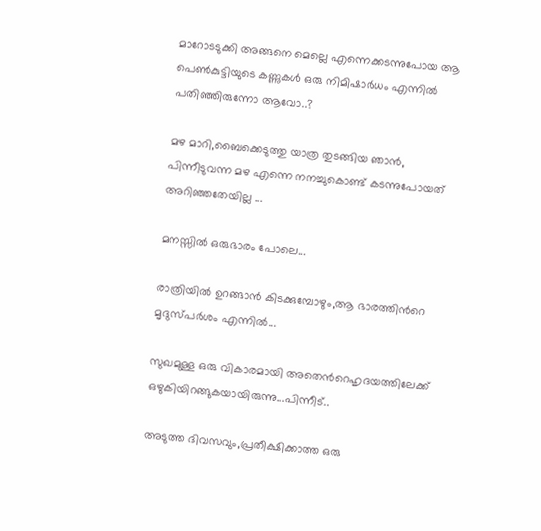മാറോടടുക്കി അങ്ങനെ മെല്ലെ എന്നെക്കടന്നുപോയ ആ പെണ്‍കുട്ടിയുടെ കണ്ണുകള്‍ ഒരു നിമിഷാര്‍ധം എന്നില്‍ പതിഞ്ഞിരുന്നോ ആവോ..?

മഴ മാറി,ബൈക്കെടുത്തു യാത്ര തുടങ്ങിയ ഞാന്‍, പിന്നീടുവന്ന മഴ എന്നെ നനച്ചുകൊണ്ട് കടന്നുപോയത് അറിഞ്ഞതേയില്ല ...

മനസ്സില്‍ ഒരുഭാരം പോലെ...

രാത്രിയില്‍ ഉറങ്ങാന്‍ കിടക്കുമ്പോഴും,ആ ഭാരത്തിന്‍റെ മൃദുസ്പര്‍ശം എന്നില്‍...

സുഖമുള്ള ഒരു വികാരമായി അതെന്‍റെഹൃദയത്തിലേക്ക് ഒഴുകിയിറങ്ങുകയായിരുന്നു...പിന്നീട്..

അടുത്ത ദിവസവും,പ്രതീക്ഷിക്കാത്ത ഒരു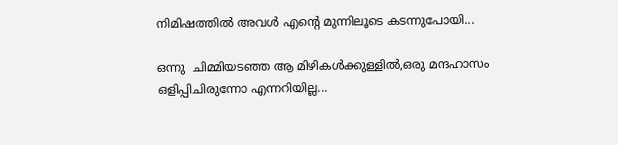നിമിഷത്തില്‍ അവള്‍ എന്‍റെ മുന്നിലൂടെ കടന്നുപോയി...

ഒന്നു  ചിമ്മിയടഞ്ഞ ആ മിഴികള്‍ക്കുള്ളില്‍,ഒരു മന്ദഹാസം ഒളിപ്പിചിരുന്നോ എന്നറിയില്ല...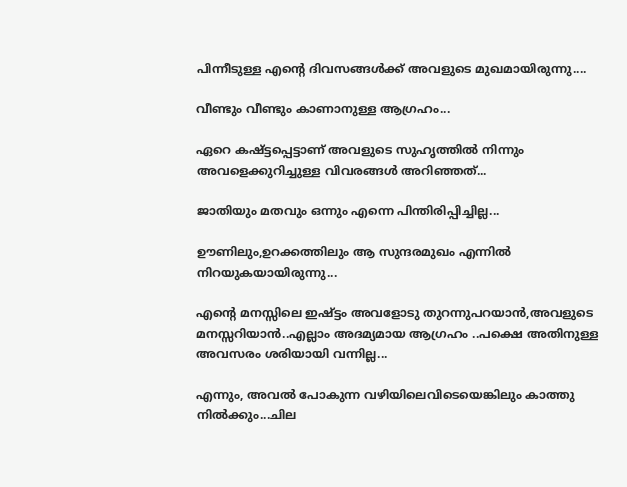പിന്നീടുള്ള എന്‍റെ ദിവസങ്ങള്‍ക്ക് അവളുടെ മുഖമായിരുന്നു....

വീണ്ടും വീണ്ടും കാണാനുള്ള ആഗ്രഹം...

ഏറെ കഷ്ട്ടപ്പെട്ടാണ് അവളുടെ സുഹൃത്തില്‍ നിന്നും അവളെക്കുറിച്ചുള്ള വിവരങ്ങള്‍ അറിഞ്ഞത്...

ജാതിയും മതവും ഒന്നും എന്നെ പിന്തിരിപ്പിച്ചില്ല...

ഊണിലും,ഉറക്കത്തിലും ആ സുന്ദരമുഖം എന്നില്‍ നിറയുകയായിരുന്നു...

എന്‍റെ മനസ്സിലെ ഇഷ്ട്ടം അവളോടു തുറന്നുപറയാന്‍,അവളുടെ മനസ്സറിയാന്‍..എല്ലാം അദമ്യമായ ആഗ്രഹം ..പക്ഷെ അതിനുള്ള അവസരം ശരിയായി വന്നില്ല...

എന്നും, അവല്‍ പോകുന്ന വഴിയിലെവിടെയെങ്കിലും കാത്തു നില്‍ക്കും...ചില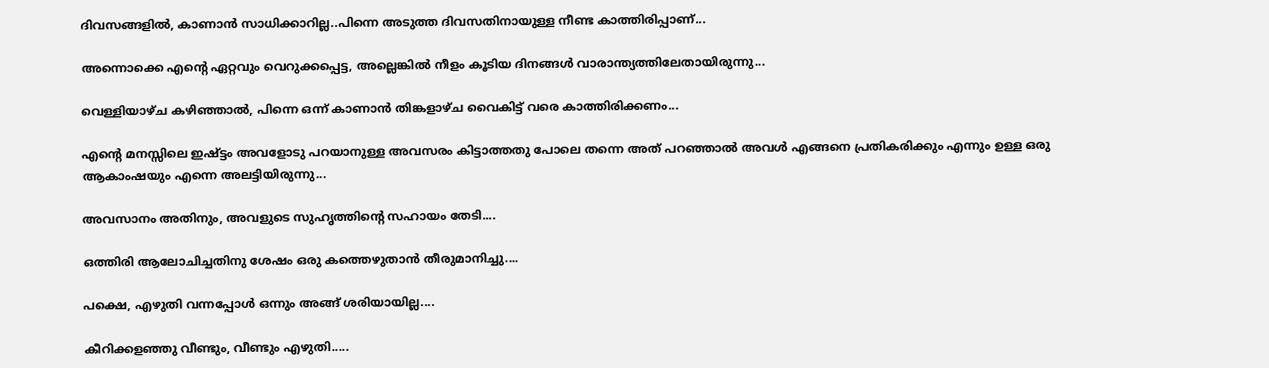ദിവസങ്ങളില്‍, കാണാന്‍ സാധിക്കാറില്ല..പിന്നെ അടുത്ത ദിവസതിനായുള്ള നീണ്ട കാത്തിരിപ്പാണ്...

അന്നൊക്കെ എന്‍റെ ഏറ്റവും വെറുക്കപ്പെട്ട, അല്ലെങ്കില്‍ നീളം കൂടിയ ദിനങ്ങള്‍ വാരാന്ത്യത്തിലേതായിരുന്നു...

വെള്ളിയാഴ്ച കഴിഞ്ഞാല്‍, പിന്നെ ഒന്ന് കാണാന്‍ തിങ്കളാഴ്ച വൈകിട്ട് വരെ കാത്തിരിക്കണം...

എന്‍റെ മനസ്സിലെ ഇഷ്ട്ടം അവളോടു പറയാനുള്ള അവസരം കിട്ടാത്തതു പോലെ തന്നെ അത് പറഞ്ഞാല്‍ അവള്‍ എങ്ങനെ പ്രതികരിക്കും എന്നും ഉള്ള ഒരു ആകാംഷയും എന്നെ അലട്ടിയിരുന്നു...

അവസാനം അതിനും, അവളുടെ സുഹൃത്തിന്‍റെ സഹായം തേടി....

ഒത്തിരി ആലോചിച്ചതിനു ശേഷം ഒരു കത്തെഴുതാന്‍ തീരുമാനിച്ചു....

പക്ഷെ, എഴുതി വന്നപ്പോള്‍ ഒന്നും അങ്ങ് ശരിയായില്ല....

കീറിക്കളഞ്ഞു വീണ്ടും, വീണ്ടും എഴുതി.....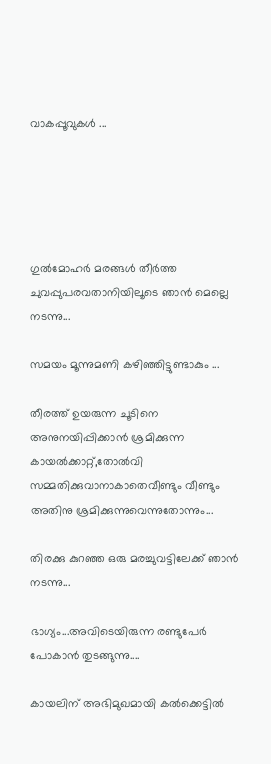വാകപ്പൂവുകള്‍ ...





ഗുല്‍മോഹര്‍ മരങ്ങള്‍ തീര്‍ത്ത ചുവപ്പുപരവതാനിയിലൂടെ ഞാന്‍ മെല്ലെ നടന്നു...

സമയം മൂന്നുമണി കഴിഞ്ഞിട്ടുണ്ടാകും ...

തീരത്ത് ഉയരുന്ന ചൂടിനെ അനുനയിപ്പിക്കാന്‍ ശ്രമിക്കുന്ന കായല്‍ക്കാറ്റ്,തോല്‍വി സമ്മതിക്കുവാനാകാതെവീണ്ടും വീണ്ടും അതിനു ശ്രമിക്കുന്നുവെന്നുതോന്നും...

തിരക്കു കുറഞ്ഞ ഒരു മരച്ചുവട്ടിലേക്ക് ഞാന്‍ നടന്നു...

ഭാഗ്യം...അവിടെയിരുന്ന രണ്ടുപേര്‍ പോകാന്‍ തുടങ്ങുന്നു....

കായലിന് അഭിമുഖമായി കല്‍ക്കെട്ടില്‍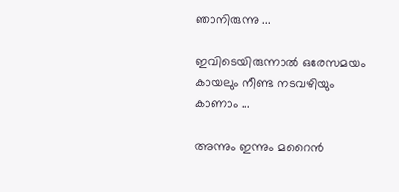ഞാനിരുന്നു ...

ഇവിടെയിരുന്നാല്‍ ഒരേസമയം കായലും നീണ്ട നടവഴിയും കാണാം ...

അന്നും ഇന്നും മറൈന്‍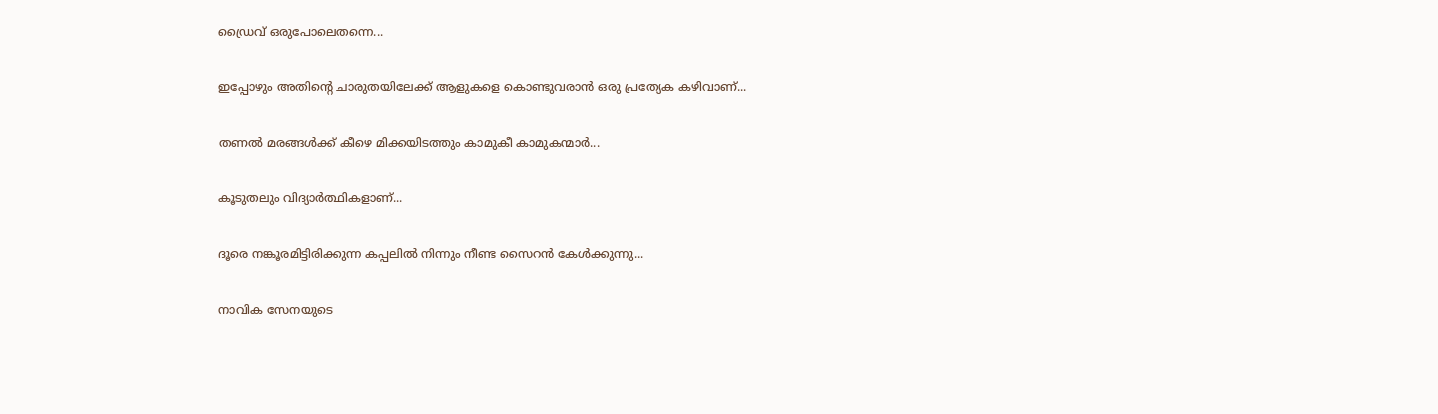ഡ്രൈവ് ഒരുപോലെതന്നെ...

ഇപ്പോഴും അതിന്‍റെ ചാരുതയിലേക്ക് ആളുകളെ കൊണ്ടുവരാന്‍ ഒരു പ്രത്യേക കഴിവാണ്...

തണല്‍ മരങ്ങള്‍ക്ക് കീഴെ മിക്കയിടത്തും കാമുകീ കാമുകന്മാര്‍...

കൂടുതലും വിദ്യാര്‍ത്ഥികളാണ്...

ദൂരെ നങ്കൂരമിട്ടിരിക്കുന്ന കപ്പലില്‍ നിന്നും നീണ്ട സൈറന്‍ കേള്‍ക്കുന്നു...

നാവിക സേനയുടെ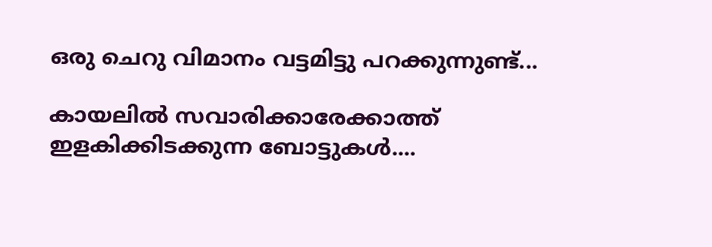ഒരു ചെറു വിമാനം വട്ടമിട്ടു പറക്കുന്നുണ്ട്...

കായലില്‍ സവാരിക്കാരേക്കാത്ത് ഇളകിക്കിടക്കുന്ന ബോട്ടുകള്‍....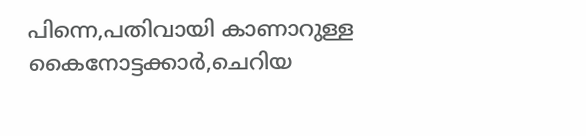പിന്നെ,പതിവായി കാണാറുള്ള കൈനോട്ടക്കാര്‍,ചെറിയ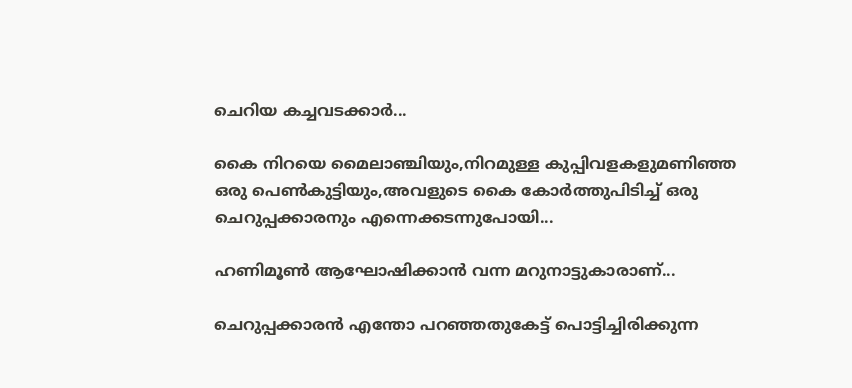ചെറിയ കച്ചവടക്കാര്‍...

കൈ നിറയെ മൈലാഞ്ചിയും,നിറമുള്ള കുപ്പിവളകളുമണിഞ്ഞ  ഒരു പെണ്‍കുട്ടിയും,അവളുടെ കൈ കോര്‍ത്തുപിടിച്ച് ഒരു ചെറുപ്പക്കാരനും എന്നെക്കടന്നുപോയി...

ഹണിമൂണ്‍ ആഘോഷിക്കാന്‍ വന്ന മറുനാട്ടുകാരാണ്...

ചെറുപ്പക്കാരന്‍ എന്തോ പറഞ്ഞതുകേട്ട്‌ പൊട്ടിച്ചിരിക്കുന്ന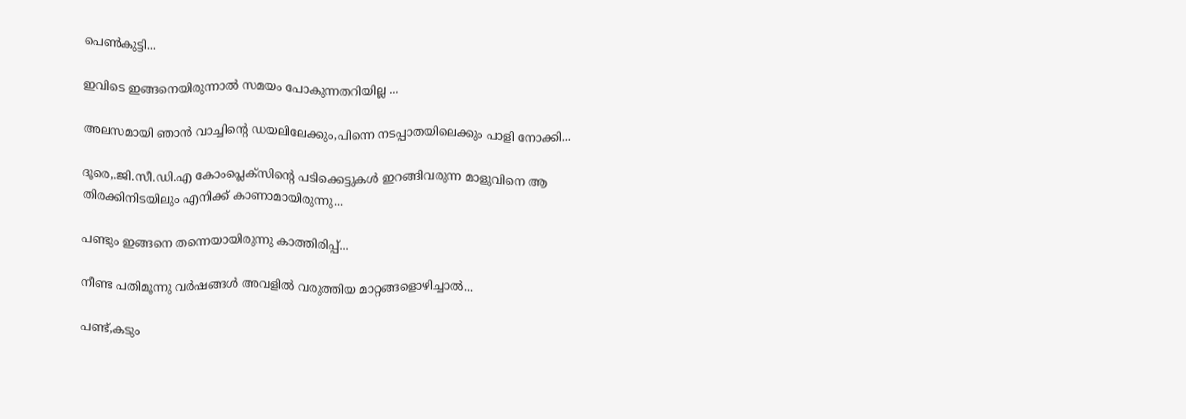പെണ്‍കുട്ടി...

ഇവിടെ ഇങ്ങനെയിരുന്നാല്‍ സമയം പോകുന്നതറിയില്ല ...

അലസമായി ഞാന്‍ വാച്ചിന്‍റെ ഡയലിലേക്കും,പിന്നെ നടപ്പാതയിലെക്കും പാളി നോക്കി...

ദൂരെ,.ജി.സീ.ഡി.എ കോംപ്ലെക്സിന്‍റെ പടിക്കെട്ടുകള്‍ ഇറങ്ങിവരുന്ന മാളുവിനെ ആ തിരക്കിനിടയിലും എനിക്ക് കാണാമായിരുന്നു...

പണ്ടും ഇങ്ങനെ തന്നെയായിരുന്നു കാത്തിരിപ്പ്‌...

നീണ്ട പതിമൂന്നു വര്‍ഷങ്ങള്‍ അവളില്‍ വരുത്തിയ മാറ്റങ്ങളൊഴിച്ചാല്‍...

പണ്ട്,കടും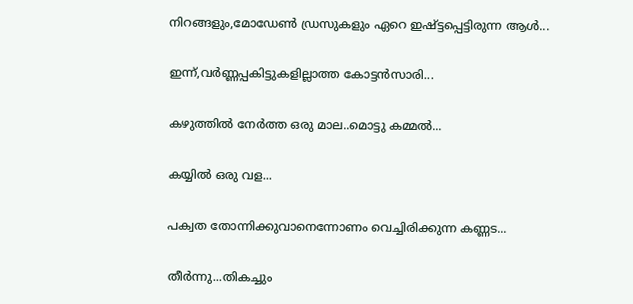നിറങ്ങളും,മോഡേണ്‍ ഡ്രസുകളും ഏറെ ഇഷ്ട്ടപ്പെട്ടിരുന്ന ആള്‍...

ഇന്ന്,വര്‍ണ്ണപ്പകിട്ടുകളില്ലാത്ത കോട്ടന്‍സാരി...

കഴുത്തില്‍ നേര്‍ത്ത ഒരു മാല..മൊട്ടു കമ്മല്‍...

കയ്യില്‍ ഒരു വള...

പക്വത തോന്നിക്കുവാനെന്നോണം വെച്ചിരിക്കുന്ന കണ്ണട...

തീര്‍ന്നു...തികച്ചും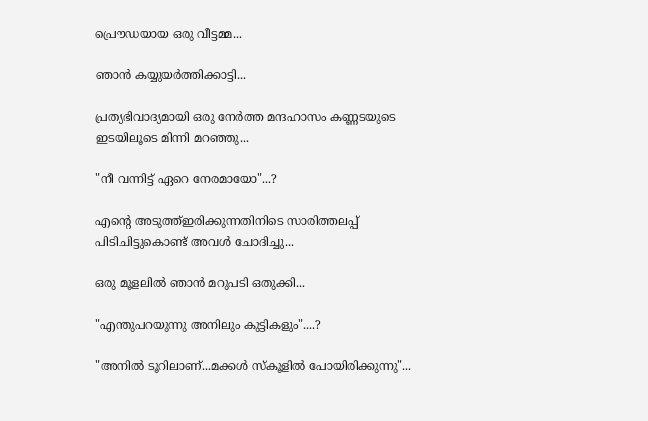പ്രൌഡയായ ഒരു വീട്ടമ്മ...

ഞാന്‍ കയ്യുയര്‍ത്തിക്കാട്ടി...

പ്രത്യഭിവാദ്യമായി ഒരു നേര്‍ത്ത മന്ദഹാസം കണ്ണടയുടെ ഇടയിലൂടെ മിന്നി മറഞ്ഞു...

"നീ വന്നിട്ട് ഏറെ നേരമായോ"...?

എന്‍റെ അടുത്ത്‌ഇരിക്കുന്നതിനിടെ സാരിത്തലപ്പ് പിടിചിട്ടുകൊണ്ട് അവള്‍ ചോദിച്ചു...

ഒരു മൂളലില്‍ ഞാന്‍ മറുപടി ഒതുക്കി...

"എന്തുപറയുന്നു അനിലും കുട്ടികളും"....?

"അനില്‍ ടൂറിലാണ്...മക്കള്‍ സ്കൂളില്‍ പോയിരിക്കുന്നു"...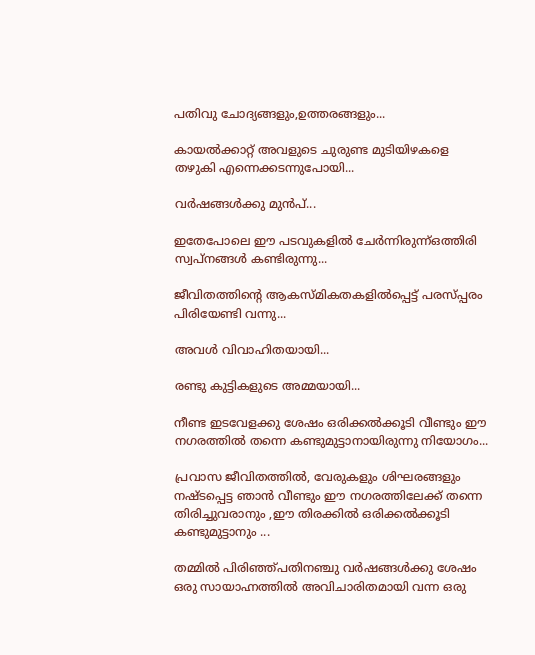പതിവു ചോദ്യങ്ങളും,ഉത്തരങ്ങളും...

കായല്‍ക്കാറ്റ് അവളുടെ ചുരുണ്ട മുടിയിഴകളെ തഴുകി എന്നെക്കടന്നുപോയി...

വര്‍ഷങ്ങള്‍ക്കു മുന്‍പ്...

ഇതേപോലെ ഈ പടവുകളില്‍ ചേര്‍ന്നിരുന്ന്ഒത്തിരി സ്വപ്‌നങ്ങള്‍ കണ്ടിരുന്നു...

ജീവിതത്തിന്‍റെ ആകസ്മികതകളില്‍പ്പെട്ട് പരസ്പ്പരം പിരിയേണ്ടി വന്നു...

അവള്‍ വിവാഹിതയായി...

രണ്ടു കുട്ടികളുടെ അമ്മയായി...

നീണ്ട ഇടവേളക്കു ശേഷം ഒരിക്കല്‍ക്കൂടി വീണ്ടും ഈ നഗരത്തില്‍ തന്നെ കണ്ടുമുട്ടാനായിരുന്നു നിയോഗം...

പ്രവാസ ജീവിതത്തില്‍, വേരുകളും ശിഘരങ്ങളും നഷ്ടപ്പെട്ട ഞാന്‍ വീണ്ടും ഈ നഗരത്തിലേക്ക് തന്നെ തിരിച്ചുവരാനും ,ഈ തിരക്കില്‍ ഒരിക്കല്‍ക്കൂടി കണ്ടുമുട്ടാനും ...

തമ്മില്‍ പിരിഞ്ഞ്പതിനഞ്ചു വര്‍ഷങ്ങള്‍ക്കു ശേഷം ഒരു സായാഹ്നത്തില്‍ അവിചാരിതമായി വന്ന ഒരു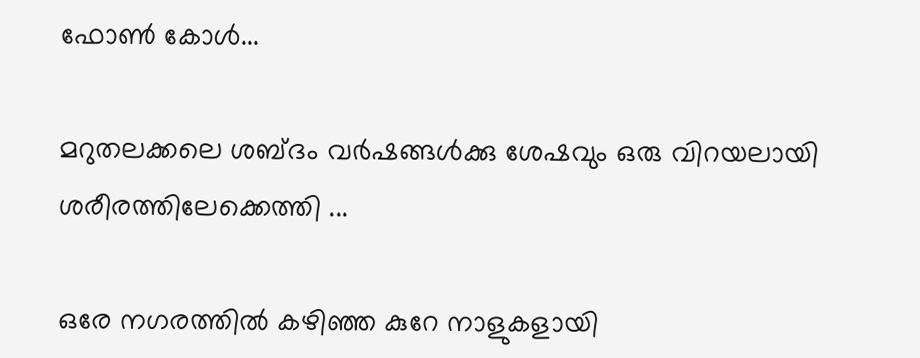ഫോണ്‍ കോള്‍...

മറുതലക്കലെ ശബ്ദം വര്‍ഷങ്ങള്‍ക്കു ശേഷവും ഒരു വിറയലായി ശരീരത്തിലേക്കെത്തി ...

ഒരേ നഗരത്തില്‍ കഴിഞ്ഞ കുറേ നാളുകളായി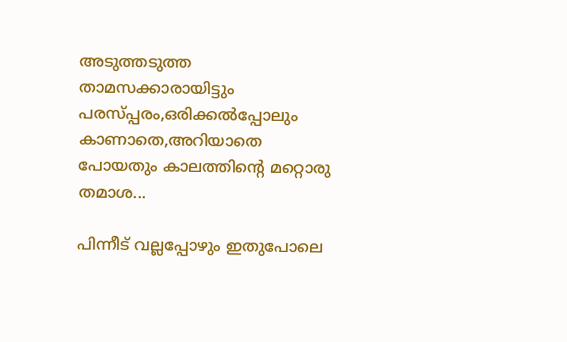അടുത്തടുത്ത താമസക്കാരായിട്ടും പരസ്പ്പരം,ഒരിക്കല്‍പ്പോലും കാണാതെ,അറിയാതെ പോയതും കാലത്തിന്‍റെ മറ്റൊരു തമാശ...

പിന്നീട് വല്ലപ്പോഴും ഇതുപോലെ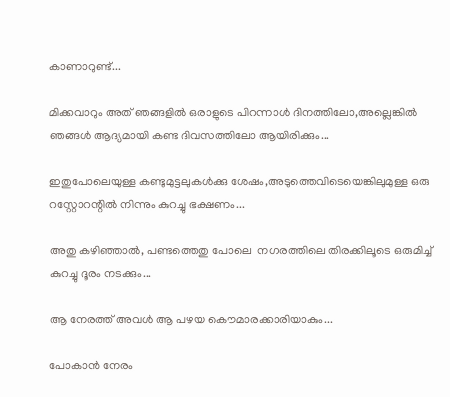കാണാറുണ്ട്...

മിക്കവാറും അത് ഞങ്ങളില്‍ ഒരാളുടെ പിറന്നാള്‍ ദിനത്തിലോ,അല്ലെങ്കില്‍ ഞങ്ങള്‍ ആദ്യമായി കണ്ട ദിവസത്തിലോ ആയിരിക്കും...

ഇതുപോലെയുള്ള കണ്ടുമുട്ടലുകള്‍ക്കു ശേഷം,അടുത്തെവിടെയെങ്കിലുമുള്ള ഒരു റസ്റ്റോറന്റില്‍ നിന്നും കുറച്ചു ഭക്ഷണം...

അതു കഴിഞ്ഞാല്‍, പണ്ടത്തെതു പോലെ  നഗരത്തിലെ തിരക്കിലൂടെ ഒരുമിച്ച് കുറച്ചു ദൂരം നടക്കും...

ആ നേരത്ത് അവള്‍ ആ പഴയ കൌമാരക്കാരിയാകും...

പോകാന്‍ നേരം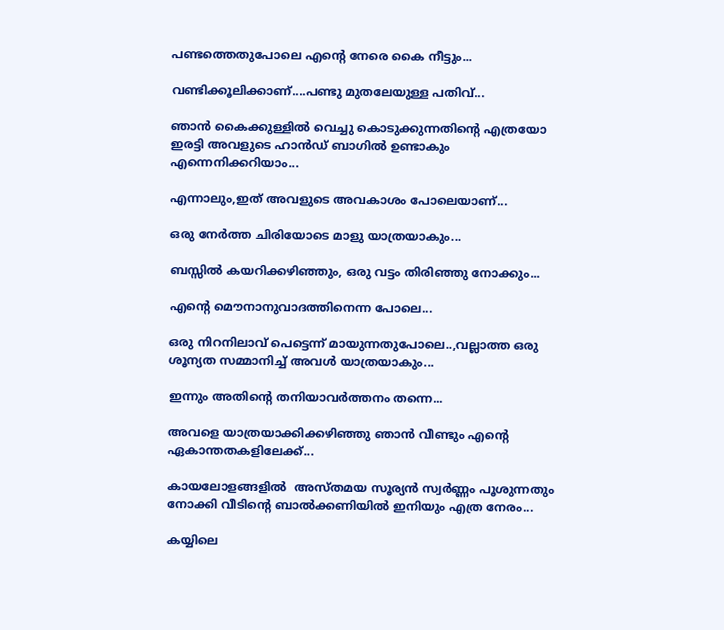പണ്ടത്തെതുപോലെ എന്‍റെ നേരെ കൈ നീട്ടും...

വണ്ടിക്കൂലിക്കാണ്....പണ്ടു മുതലേയുള്ള പതിവ്...

ഞാന്‍ കൈക്കുള്ളില്‍ വെച്ചു കൊടുക്കുന്നതിന്‍റെ എത്രയോ ഇരട്ടി അവളുടെ ഹാന്‍ഡ്‌ ബാഗില്‍ ഉണ്ടാകും എന്നെനിക്കറിയാം...

എന്നാലും,ഇത് അവളുടെ അവകാശം പോലെയാണ്...

ഒരു നേര്‍ത്ത ചിരിയോടെ മാളു യാത്രയാകും...

ബസ്സില്‍ കയറിക്കഴിഞ്ഞും, ഒരു വട്ടം തിരിഞ്ഞു നോക്കും...

എന്‍റെ മൌനാനുവാദത്തിനെന്ന പോലെ...

ഒരു നിറനിലാവ് പെട്ടെന്ന് മായുന്നതുപോലെ..,വല്ലാത്ത ഒരു ശൂന്യത സമ്മാനിച്ച്‌ അവള്‍ യാത്രയാകും...

ഇന്നും അതിന്‍റെ തനിയാവര്‍ത്തനം തന്നെ...

അവളെ യാത്രയാക്കിക്കഴിഞ്ഞു ഞാന്‍ വീണ്ടും എന്‍റെ ഏകാന്തതകളിലേക്ക്...

കായലോളങ്ങളില്‍  അസ്തമയ സൂര്യന്‍ സ്വര്‍ണ്ണം പൂശുന്നതും നോക്കി വീടിന്‍റെ ബാല്‍ക്കണിയില്‍ ഇനിയും എത്ര നേരം...

കയ്യിലെ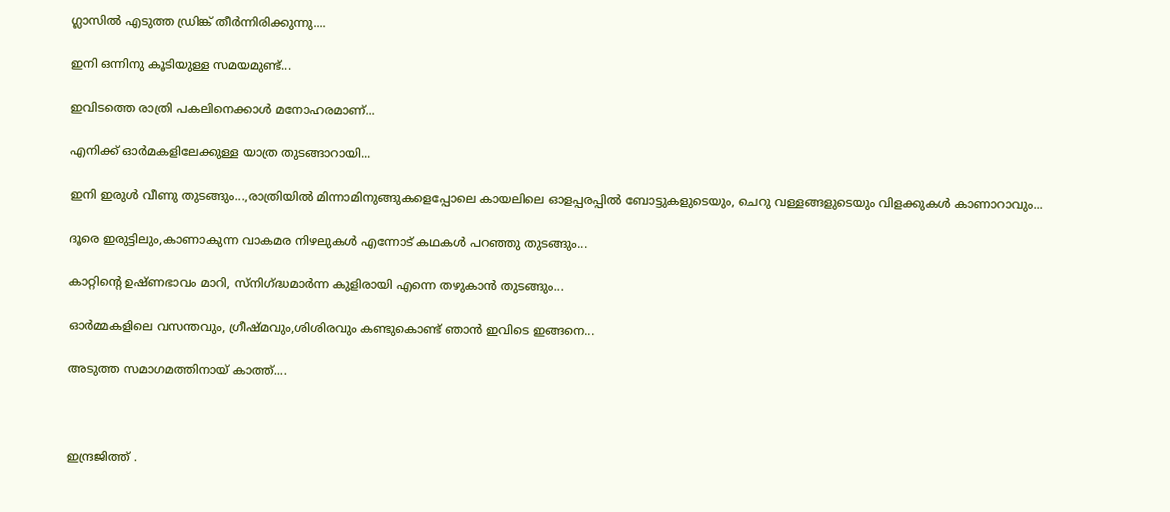ഗ്ലാസില്‍ എടുത്ത ഡ്രിങ്ക് തീര്‍ന്നിരിക്കുന്നു....

ഇനി ഒന്നിനു കൂടിയുള്ള സമയമുണ്ട്...

ഇവിടത്തെ രാത്രി പകലിനെക്കാള്‍ മനോഹരമാണ്...

എനിക്ക് ഓര്‍മകളിലേക്കുള്ള യാത്ര തുടങ്ങാറായി...

ഇനി ഇരുള്‍ വീണു തുടങ്ങും...,രാത്രിയില്‍ മിന്നാമിനുങ്ങുകളെപ്പോലെ കായലിലെ ഓളപ്പരപ്പില്‍ ബോട്ടുകളുടെയും, ചെറു വള്ളങ്ങളുടെയും വിളക്കുകള്‍ കാണാറാവും...

ദൂരെ ഇരുട്ടിലും,കാണാകുന്ന വാകമര നിഴലുകള്‍ എന്നോട് കഥകള്‍ പറഞ്ഞു തുടങ്ങും...

കാറ്റിന്‍റെ ഉഷ്ണഭാവം മാറി, സ്നിഗ്ദ്ധമാര്‍ന്ന കുളിരായി എന്നെ തഴുകാന്‍ തുടങ്ങും...

ഓര്‍മ്മകളിലെ വസന്തവും, ഗ്രീഷ്മവും,ശിശിരവും കണ്ടുകൊണ്ട് ഞാന്‍ ഇവിടെ ഇങ്ങനെ...

അടുത്ത സമാഗമത്തിനായ് കാത്ത്....



ഇന്ദ്രജിത്ത് .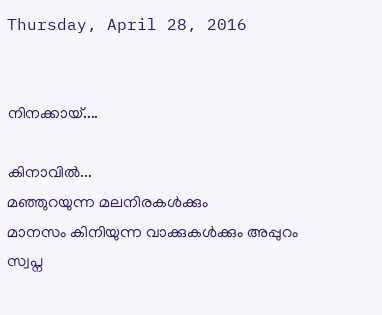Thursday, April 28, 2016


നിനക്കായ്‌....

കിനാവില്‍...
മഞ്ഞുറയുന്ന മലനിരകള്‍ക്കും
മാനസം കിനിയുന്ന വാക്കുകള്‍ക്കും അപ്പുറം
സ്വപ്ന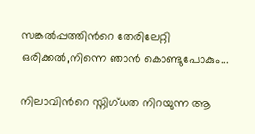സങ്കല്‍പ്പത്തിന്‍റെ തേരിലേറ്റി
ഒരിക്കല്‍,നിന്നെ ഞാന്‍ കൊണ്ടുപോകും...

നിലാവിന്‍റെ സ്നിഗ്ധത നിറയുന്ന ആ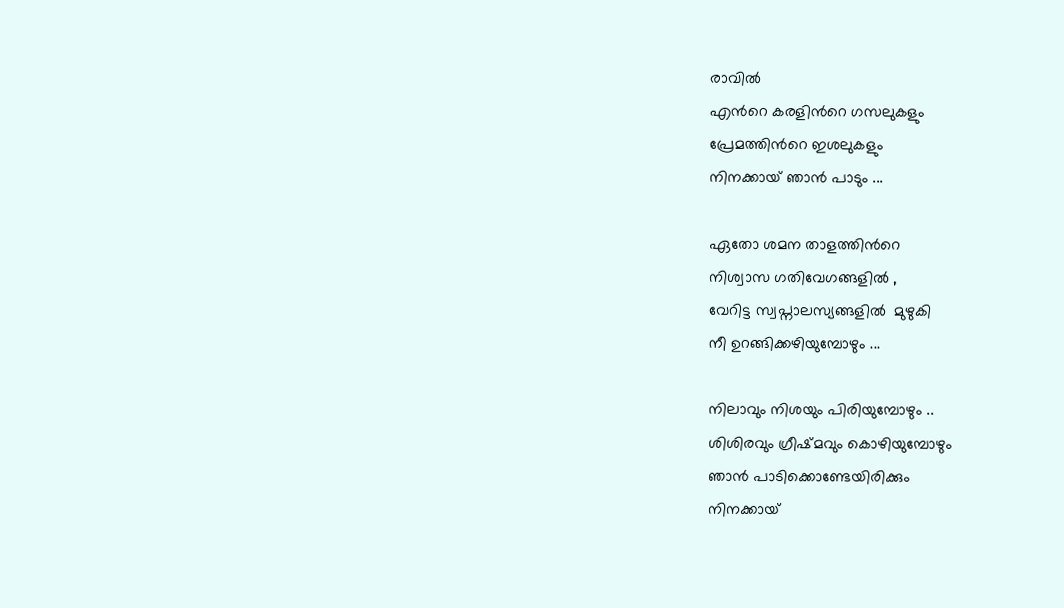രാവില്‍
എന്‍റെ കരളിന്‍റെ ഗസലുകളും
പ്രേമത്തിന്‍റെ ഇശലുകളും
നിനക്കായ്‌ ഞാന്‍ പാടും ...

ഏതോ ശമന താളത്തിന്‍റെ
നിശ്വാസ ഗതിവേഗങ്ങളില്‍ ,
വേറിട്ട സ്വപ്നാലസ്യങ്ങളില്‍  മുഴുകി
നീ ഉറങ്ങിക്കഴിയുമ്പോഴും ...

നിലാവും നിശയും പിരിയുമ്പോഴും ..
ശിശിരവും ഗ്രീഷ്മവും കൊഴിയുമ്പോഴും
ഞാന്‍ പാടിക്കൊണ്ടേയിരിക്കും
നിനക്കായ്‌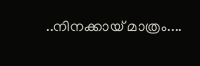..നിനക്കായ്‌ മാത്രം....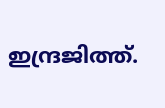ഇന്ദ്രജിത്ത്.